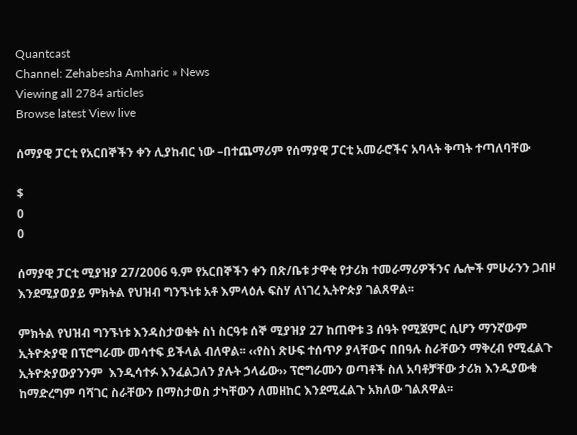Quantcast
Channel: Zehabesha Amharic » News
Viewing all 2784 articles
Browse latest View live

ሰማያዊ ፓርቲ የአርበኞችን ቀን ሊያከብር ነው –በተጨማሪም የሰማያዊ ፓርቲ አመራሮችና አባላት ቅጣት ተጣለባቸው

$
0
0

ሰማያዊ ፓርቲ ሚያዝያ 27/2006 ዓ.ም የአርበኞችን ቀን በጽ/ቤቱ ታዋቂ የታሪክ ተመራማሪዎችንና ሌሎች ምሁራንን ጋብዞ እንደሚያወያይ ምክትል የህዝብ ግንኙነቱ አቶ እምላዕሉ ፍስሃ ለነገረ ኢትዮጵያ ገልጸዋል፡፡

ምክትል የህዝብ ግንኙነቱ እንዳስታወቁት ስነ ስርዓቱ ሰኞ ሚያዝያ 27 ከጠዋቱ 3 ሰዓት የሚጀምር ሲሆን ማንኛውም ኢትዮጵያዊ በፕሮግራሙ መሳተፍ ይችላል ብለዋል፡፡ ‹‹የስነ ጽሁፍ ተሰጥዖ ያላቸውና በበዓሉ ስራቸውን ማቅረብ የሚፈልጉ ኢትዮጵያውያንንም  እንዲሳተፉ እንፈልጋለን ያሉት ኃላፊው›› ፕሮግራሙን ወጣቶች ስለ አባቶቻቸው ታሪክ እንዲያውቁ ከማድረግም ባሻገር ስራቸውን በማስታወስ ታካቸውን ለመዘከር እንደሚፈልጉ አክለው ገልጸዋል፡፡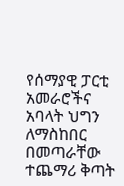የሰማያዊ ፓርቲ አመራሮችና አባላት ህግን ለማስከበር በመጣራቸው ተጨማሪ ቅጣት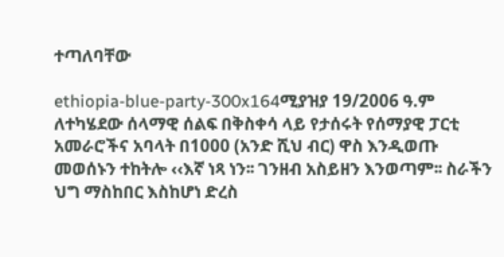ተጣለባቸው

ethiopia-blue-party-300x164ሚያዝያ 19/2006 ዓ.ም ለተካሄደው ሰላማዊ ሰልፍ በቅስቀሳ ላይ የታሰሩት የሰማያዊ ፓርቲ አመራሮችና አባላት በ1000 (አንድ ሺህ ብር) ዋስ እንዲወጡ መወሰኑን ተከትሎ ‹‹እኛ ነጻ ነን፡፡ ገንዘብ አስይዘን እንወጣም፡፡ ስራችን ህግ ማስከበር እስከሆነ ድረስ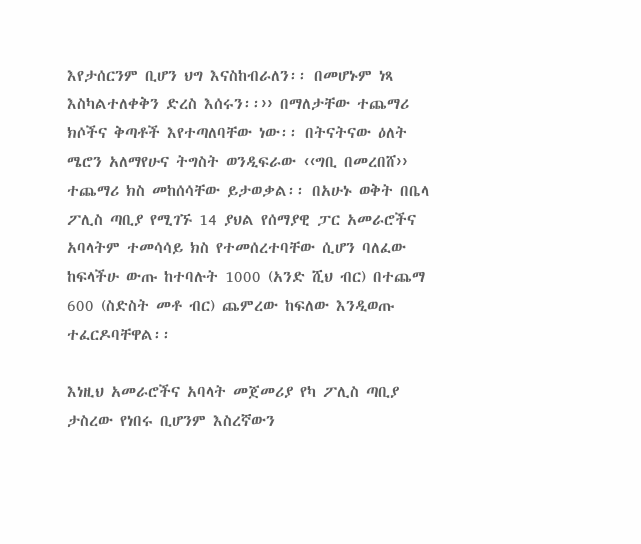እየታሰርንም ቢሆን ህግ እናስከብራለን፡፡ በመሆኑም ነጻ እስካልተለቀቅን ድረስ እሰሩን፡፡›› በማለታቸው ተጨማሪ ክሶችና ቅጣቶች እየተጣለባቸው ነው፡፡ በትናትናው ዕለት ሜሮን አለማየሁና ትግስት ወንዲፍራው ‹‹ግቢ በመረበሸ›› ተጨማሪ ክስ መከሰሳቸው ይታወቃል፡፡ በአሁኑ ወቅት በቤላ ፖሊስ ጣቢያ የሚገኙ 14 ያህል የሰማያዊ ፓር አመራሮችና አባላትም ተመሳሳይ ክስ የተመሰረተባቸው ሲሆን ባለፈው ከፍላችሁ ውጡ ከተባሉት 1000 (አንድ ሺህ ብር) በተጨማ 600 (ስድስት መቶ ብር) ጨምረው ከፍለው እንዲወጡ ተፈርዶባቸዋል፡፡

እነዚህ አመራሮችና አባላት መጀመሪያ የካ ፖሊስ ጣቢያ ታስረው የነበሩ ቢሆንም እስረኛውን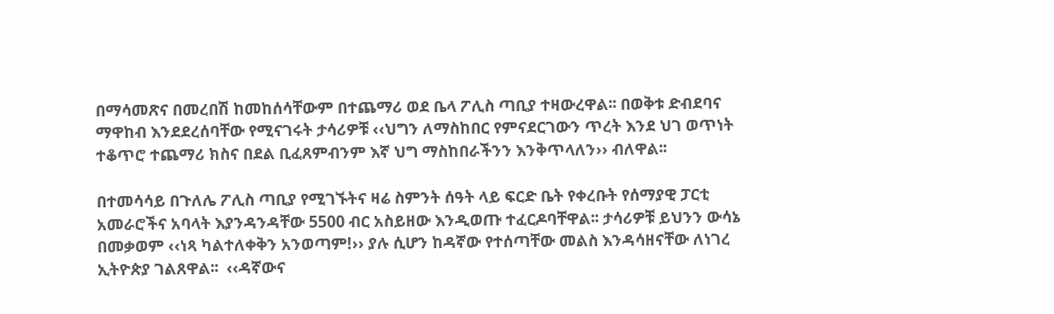በማሳመጽና በመረበሽ ከመከሰሳቸውም በተጨማሪ ወደ ቤላ ፖሊስ ጣቢያ ተዛውረዋል፡፡ በወቅቱ ድብደባና ማዋከብ እንደደረሰባቸው የሚናገሩት ታሳሪዎቹ ‹‹ህግን ለማስከበር የምናደርገውን ጥረት እንደ ህገ ወጥነት ተቆጥሮ ተጨማሪ ክስና በደል ቢፈጸምብንም እኛ ህግ ማስከበራችንን እንቅጥላለን›› ብለዋል፡፡

በተመሳሳይ በጉለሌ ፖሊስ ጣቢያ የሚገኙትና ዛሬ ስምንት ሰዓት ላይ ፍርድ ቤት የቀረቡት የሰማያዊ ፓርቲ አመራሮችና አባላት እያንዳንዳቸው 5500 ብር አስይዘው እንዲወጡ ተፈርዶባቸዋል፡፡ ታሳሪዎቹ ይህንን ውሳኔ በመቃወም ‹‹ነጻ ካልተለቀቅን አንወጣም!›› ያሉ ሲሆን ከዳኛው የተሰጣቸው መልስ እንዳሳዘናቸው ለነገረ ኢትዮጵያ ገልጸዋል፡፡  ‹‹ዳኛውና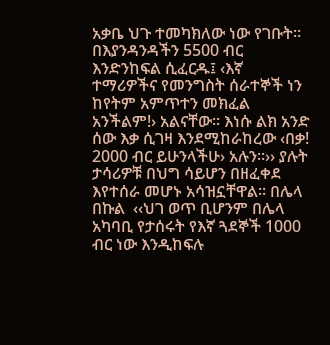አቃቤ ህጉ ተመካክለው ነው የገቡት፡፡ በእያንዳንዳችን 5500 ብር እንድንከፍል ሲፈርዱ፤ ‹እኛ ተማሪዎችና የመንግስት ሰራተኞች ነን ከየትም አምጥተን መክፈል አንችልም!› አልናቸው፡፡ እነሱ ልክ አንድ ሰው እቃ ሲገዛ እንደሚከራከረው ‹በቃ! 2000 ብር ይሁንላችሁ› አሉን፡፡›› ያሉት ታሳሪዎቹ በህግ ሳይሆን በዘፈቀደ እየተሰራ መሆኑ አሳዝኗቸዋል፡፡ በሌላ በኩል  ‹‹ህገ ወጥ ቢሆንም በሌላ አካባቢ የታሰሩት የእኛ ጓደኞች 1000 ብር ነው እንዲከፍሉ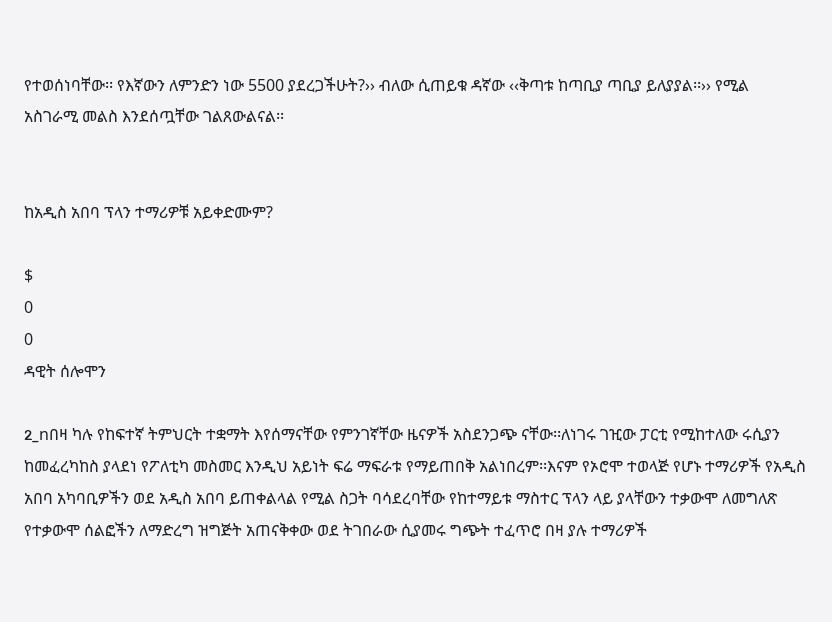የተወሰነባቸው፡፡ የእኛውን ለምንድን ነው 5500 ያደረጋችሁት?›› ብለው ሲጠይቁ ዳኛው ‹‹ቅጣቱ ከጣቢያ ጣቢያ ይለያያል፡፡›› የሚል አስገራሚ መልስ እንደሰጧቸው ገልጸውልናል፡፡


ከአዲስ አበባ ፕላን ተማሪዎቹ አይቀድሙም?

$
0
0
ዳዊት ሰሎሞን

2_nበዛ ካሉ የከፍተኛ ትምህርት ተቋማት እየሰማናቸው የምንገኛቸው ዜናዎች አስደንጋጭ ናቸው፡፡ለነገሩ ገዢው ፓርቲ የሚከተለው ሩሲያን ከመፈረካከስ ያላደነ የፖለቲካ መስመር እንዲህ አይነት ፍሬ ማፍራቱ የማይጠበቅ አልነበረም፡፡እናም የኦሮሞ ተወላጅ የሆኑ ተማሪዎች የአዲስ አበባ አካባቢዎችን ወደ አዲስ አበባ ይጠቀልላል የሚል ስጋት ባሳደረባቸው የከተማይቱ ማስተር ፕላን ላይ ያላቸውን ተቃውሞ ለመግለጽ የተቃውሞ ሰልፎችን ለማድረግ ዝግጅት አጠናቅቀው ወደ ትገበራው ሲያመሩ ግጭት ተፈጥሮ በዛ ያሉ ተማሪዎች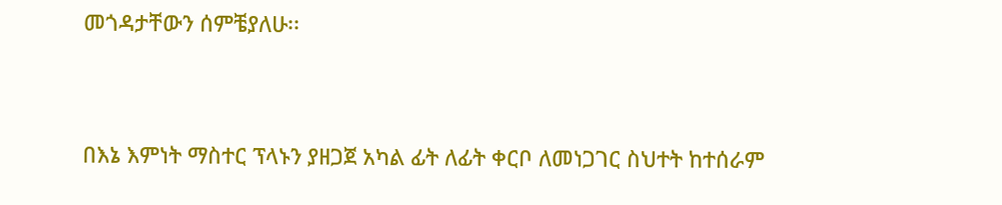መጎዳታቸውን ሰምቼያለሁ፡፡


በእኔ እምነት ማስተር ፕላኑን ያዘጋጀ አካል ፊት ለፊት ቀርቦ ለመነጋገር ስህተት ከተሰራም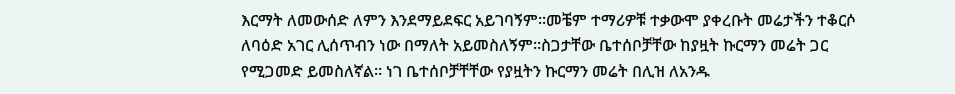እርማት ለመውሰድ ለምን እንደማይደፍር አይገባኝም፡፡መቼም ተማሪዎቹ ተቃውሞ ያቀረቡት መሬታችን ተቆርሶ ለባዕድ አገር ሊሰጥብን ነው በማለት አይመስለኝም፡፡ስጋታቸው ቤተሰቦቻቸው ከያዟት ኩርማን መሬት ጋር የሚጋመድ ይመስለኛል፡፡ ነገ ቤተሰቦቻቸቸው የያዟትን ኩርማን መሬት በሊዝ ለአንዱ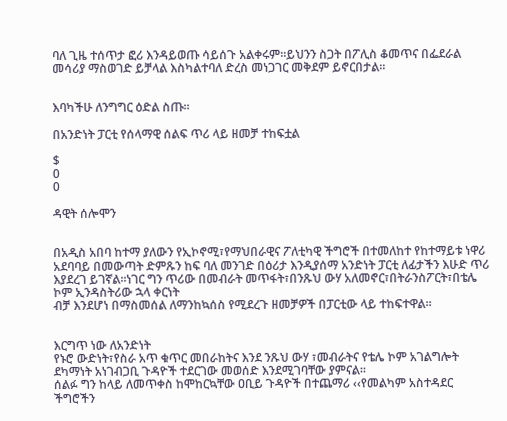ባለ ጊዜ ተሰጥታ ፎሪ እንዳይወጡ ሳይሰጉ አልቀሩም፡፡ይህንን ስጋት በፖሊስ ቆመጥና በፌደራል መሳሪያ ማስወገድ ይቻላል እስካልተባለ ድረስ መነጋገር መቅደም ይኖርበታል፡፡


እባካችሁ ለንግግር ዕድል ስጡ፡፡

በአንድነት ፓርቲ የሰላማዊ ሰልፍ ጥሪ ላይ ዘመቻ ተከፍቷል

$
0
0

ዳዊት ሰሎሞን


በአዲስ አበባ ከተማ ያለውን የኢኮኖሚ፣የማህበራዊና ፖለቲካዊ ችግሮች በተመለከተ የከተማይቱ ነዋሪ አደባባይ በመውጣት ድምጹን ከፍ ባለ መንገድ በዕሪታ እንዲያሰማ አንድነት ፓርቲ ለፊታችን እሁድ ጥሪ እያደረገ ይገኛል፡፡ነገር ግን ጥሪው በመብራት መጥፋት፣በንጹህ ውሃ አለመኖር፣በትራንስፖርት፣በቴሌ ኮም ኢንዳስትሪው ኋላ ቀርነት
ብቻ እንደሆነ በማስመሰል ለማንከኳሰስ የሚደረጉ ዘመቻዎች በፓርቲው ላይ ተከፍተዋል፡፡


እርግጥ ነው ለአንድነት
የኑሮ ውድነት፣የስራ አጥ ቁጥር መበራከትና እንደ ንጹህ ውሃ ፣መብራትና የቴሌ ኮም አገልግሎት ደካማነት አነገብጋቢ ጉዳዮች ተደርገው መወሰድ እንደሚገባቸው ያምናል፡፡
ሰልፉ ግን ከላይ ለመጥቀስ ከሞከርኳቸው ዐቢይ ጉዳዮች በተጨማሪ ‹‹የመልካም አስተዳደር ችግሮችን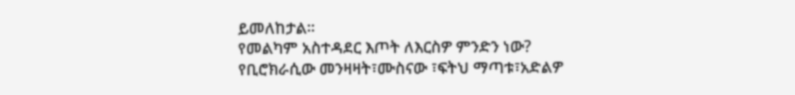ይመለከታል፡፡
የመልካም አስተዳደር እጦት ለእርስዎ ምንድን ነው?
የቢሮክራሲው መንዛዛት፣ሙስናው ፣ፍትህ ማጣቱ፣አድልዎ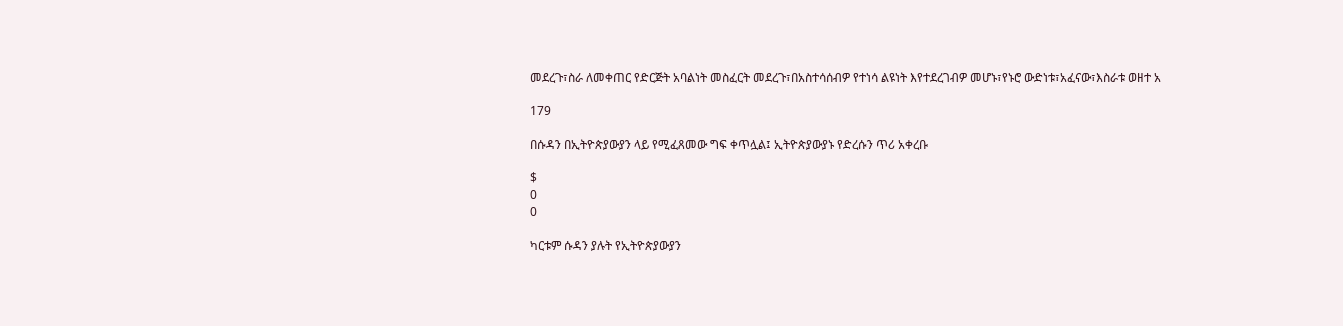መደረጉ፣ስራ ለመቀጠር የድርጅት አባልነት መስፈርት መደረጉ፣በአስተሳሰብዎ የተነሳ ልዩነት እየተደረገብዎ መሆኑ፣የኑሮ ውድነቱ፣አፈናው፣እስራቱ ወዘተ አ

179

በሱዳን በኢትዮጵያውያን ላይ የሚፈጸመው ግፍ ቀጥሏል፤ ኢትዮጵያውያኑ የድረሱን ጥሪ አቀረቡ

$
0
0

ካርቱም ሱዳን ያሉት የኢትዮጵያውያን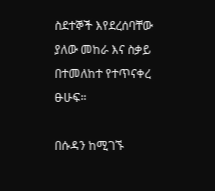ስደተኞች እየደረሰባቸው ያለው መከራ እና ስቃይ በተመለከተ የተጥናቀረ ፁሁፍ።

በሱዳን ከሚገኙ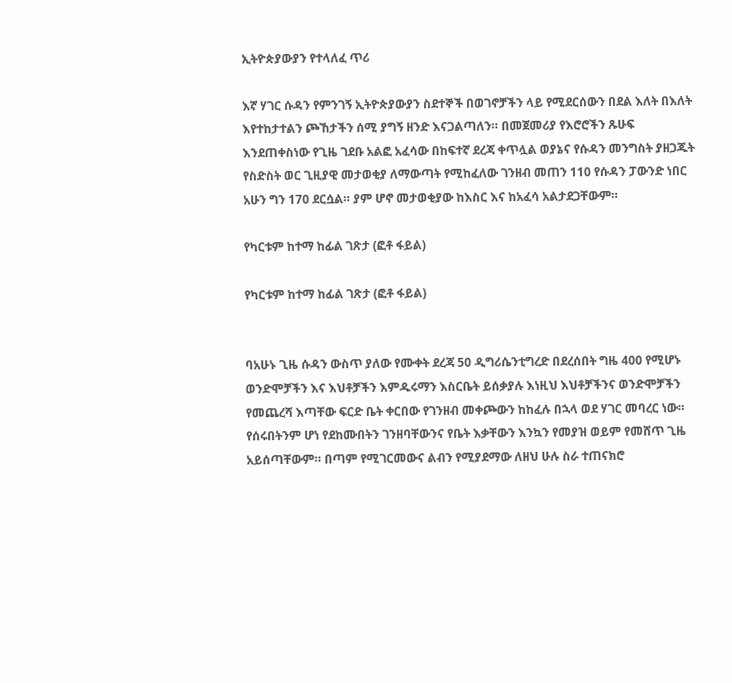ኢትዮጵያውያን የተላለፈ ጥሪ

እኛ ሃገር ሱዳን የምንገኝ ኢትዮጵያውያን ስደተኞች በወገኖቻችን ላይ የሚደርሰውን በደል እለት በእለት እየተከታተልን ጮኸታችን ሰሚ ያግኝ ዘንድ እናጋልጣለን። በመጀመሪያ የእሮሮችን ጹሁፍ እንደጠቀስነው የጊዜ ገደቡ አልፎ አፈሳው በከፍተኛ ደረጃ ቀጥሏል ወያኔና የሱዳን መንግስት ያዘጋጁት የስድስት ወር ጊዚያዊ መታወቂያ ለማውጣት የሚከፈለው ገንዘብ መጠን 110 የሱዳን ፓውንድ ነበር አሁን ግን 170 ደርሷል። ያም ሆኖ መታወቂያው ከእስር እና ከአፈሳ አልታደጋቸውም።

የካርቱም ከተማ ከፊል ገጽታ (ፎቶ ፋይል)

የካርቱም ከተማ ከፊል ገጽታ (ፎቶ ፋይል)


ባአሁኑ ጊዜ ሱዳን ውስጥ ያለው የሙቀት ደረጃ 50 ዲግሪሴንቲግረድ በደረሰበት ግዜ 400 የሚሆኑ ወንድሞቻችን እና እህቶቻችን እምዱሩማን እስርቤት ይሰቃያሉ እነዚህ እህቶቻችንና ወንድሞቻችን የመጨረሻ እጣቸው ፍርድ ቤት ቀርበው የገንዘብ መቀጮውን ከከፈሉ በኋላ ወደ ሃገር መባረር ነው።
የሰሩበትንም ሆነ የደከሙበትን ገንዘባቸውንና የቤት እቃቸውን እንኳን የመያዝ ወይም የመሸጥ ጊዜ አይሰጣቸውም። በጣም የሚገርመውና ልብን የሚያደማው ለዘህ ሁሉ ስራ ተጠናክሮ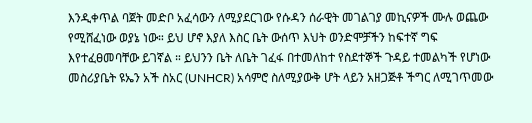እንዲቀጥል ባጀት መድቦ አፈሳውን ለሚያደርገው የሱዳን ሰራዊት መገልገያ መኪናዎች ሙሉ ወጨው የሚሸፈነው ወያኔ ነው። ይህ ሆኖ እያለ እስር ቤት ውሰጥ እህት ወንድሞቻችን ከፍተኛ ግፍ እየተፈፀመባቸው ይገኛል ። ይህንን ቤት ለቤት ገፈፋ በተመለከተ የስደተኞች ጉዳይ ተመልካች የሆነው መስሪያቤት ዩኤን አች ስአር (UNHCR) አሳምሮ ስለሚያውቅ ሆት ላይን አዘጋጅቶ ችግር ለሚገጥመው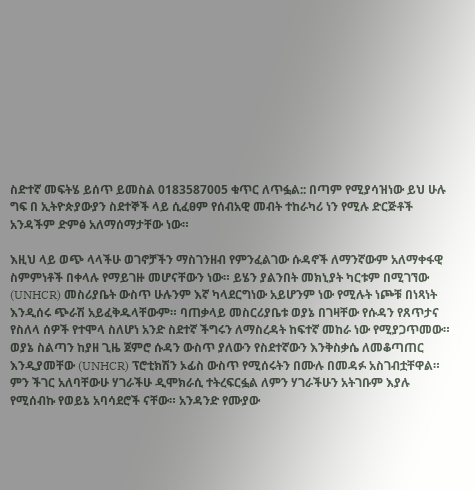ስድተኛ መፍትሄ ይሰጥ ይመስል 0183587005 ቁጥር ለጥፏል:: በጣም የሚያሳዝነው ይህ ሁሉ ግፍ በ ኢትዮጵያውያን ስደተኞች ላይ ሲፈፀም የሰብአዊ መብት ተከራካሪ ነን የሚሉ ድርጅቶች አንዳችም ድምፅ አለማሰማታቸው ነው።

እዚህ ላይ ወጭ ላላችሁ ወገኖቻችን ማስገንዘብ የምንፈልገው ሱዳኖች ለማንኛውም አለማቀፋዊ ስምምነቶች በቀላሉ የማይገዙ መሆናቸውን ነው። ይሄን ያልንበት መክኒያት ካርቱም በሚገኘው (UNHCR) መስሪያቤት ውስጥ ሁሉንም እኛ ካላደርግነው አይሆንም ነው የሚሉት ነጮቹ በነጻነት እንዲሰሩ ጭራሽ አይፈቅዱላቸውም። ባጠቃላይ መስርሪያቤቱ ወያኔ በገዛቸው የሱዳን የጸጥታና የስለላ ሰዎች የተሞላ ስለሆነ አንድ ስደተኛ ችግሩን ለማስረዳት ከፍተኛ መከራ ነው የሚያጋጥመው። ወያኔ ስልጣን ከያዘ ጊዜ ጀምሮ ሱዳን ውስጥ ያለውን የስደተኛውን እንቅስቃሴ ለመቆጣጠር እንዲያመቸው (UNHCR) ፕሮቲክሽን ኦፊስ ውስጥ የሚሰሩትን በሙሉ በመዳፉ አስገብቷቸዋል። ምን ችገር አለባቸውሁ ሃገራችሁ ዲሞክራሲ ተትረፍርፏል ለምን ሃገራችሁን አትገቡም እያሉ የሚሰብኩ የወይኔ አባሳደሮች ናቸው። አንዳንድ የሙያው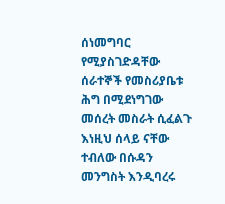ሰነመግባር የሚያስገድዳቸው ሰራተኞች የመስሪያቤቱ ሕግ በሚደነግገው መሰረት መስራት ሲፈልጉ እነዚህ ሰላይ ናቸው ተብለው በሱዳን መንግስት እንዲባረሩ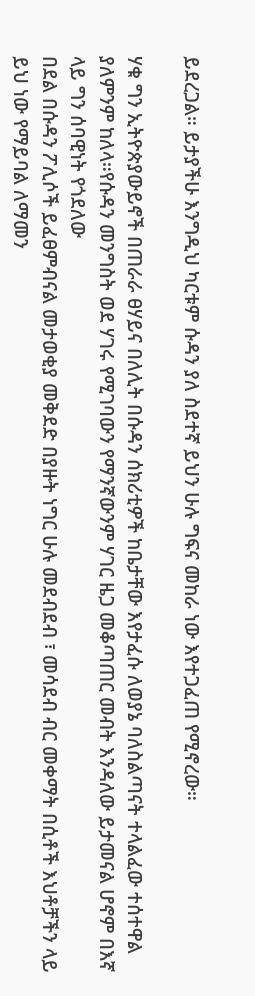ይደረጋል። ይታያችሁ እንግዲህ ካርቱም ሱዳን ያለ ስደተኛ ይህን ሁሉ ግፍና መከራ ነው እየተጋፈጠ የሚኖረው።

ሃቁ ግን ኢትዮጵያውይኖች በጠራራ ፀሃይና በለሊት በሱዳን ሰክሪቲዎች ከቤታቸው እየታፈሱ ለወያኔ ባለስልጣናት ተላልፈው ተሰተዋል ያለምንም ከለላ።የሱዳን መንግስት ወደ ሃገሩ የሚገባውን የማንኛውንም ሃገር ዜጋ መቆጣጠር መብት እንዳለው ይታመናል ሆኖም በእኛ ላይ ግን ሰባዊነት የጎደለው
በደል በሱዳን ፖሊሶች ይፈፀምብናል መታወቂያ መቅደድ በያዙት ነግር ሁሉ መደብደብ ፣ መሳደብ ብር መቀማት በሲቶች እህቶቻችን ላይ ይህ ነው የማይባል ለማመን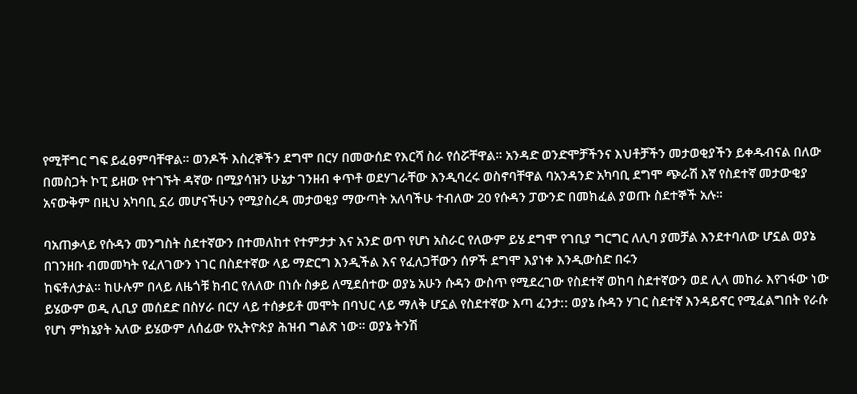የሚቸግር ግፍ ይፈፀምባቸዋል። ወንዶች እስረኞችን ደግሞ በርሃ በመውሰድ የእርሻ ስራ የሰሯቸዋል። አንዳድ ወንድሞቻችንና እህቶቻችን መታወቂያችን ይቀዱብናል በለው በመስጋት ኮፒ ይዘው የተገኙት ዳኛው በሚያሳዝን ሁኔታ ገንዘብ ቀጥቶ ወደሃገራቸው እንዲባረሩ ወስኖባቸዋል ባአንዳንድ አካባቢ ደግሞ ጭራሽ እኛ የስደተኛ መታውቂያ አናውቅም በዚህ አካባቢ ኗሪ መሆናችሁን የሚያስረዳ መታወቂያ ማውጣት አለባችሁ ተብለው 20 የሱዳን ፓውንድ በመክፈል ያወጡ ስደተኞች አሉ።

ባአጠቃላይ የሱዳን መንግስት ስደተኛውን በተመለከተ የተምታታ እና አንድ ወጥ የሆነ አስራር የለውም ይሄ ደግሞ የገቢያ ግርግር ለሊባ ያመቻል እንደተባለው ሆኗል ወያኔ በገንዘቡ ብመመካት የፈለገውን ነገር በስደተኛው ላይ ማድርግ እንዲችል እና የፈለጋቸውን ሰዎች ደግሞ እያነቀ እንዲውስድ በሩን
ከፍቶለታል። ከሁሉም በላይ ለዜጎቹ ክብር የለለው በነሱ ስቃይ ለሚደሰተው ወያኔ አሁን ሱዳን ውስጥ የሚደረገው የስደተኛ ወከባ ስደተኛውን ወደ ሊላ መከራ እየገፋው ነው ይሄውም ወዲ ሊቢያ መሰደድ በስሃራ በርሃ ላይ ተሰቃይቶ መሞት በባህር ላይ ማለቅ ሆኗል የስደተኛው እጣ ፈንታ:: ወያኔ ሱዳን ሃገር ስደተኛ እንዳይኖር የሚፈልግበት የራሱ የሆነ ምክኔያት አለው ይሄውም ለሰፊው የኢትዮጵያ ሕዝብ ግልጽ ነው። ወያኔ ትንሽ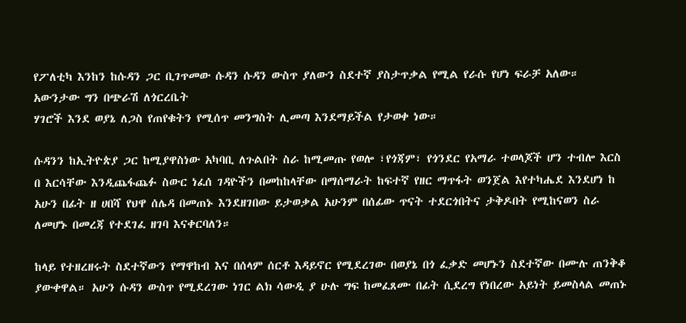የፖለቲካ እንከን ከሱዳን ጋር ቢገጥመው ሱዳን ሱዳን ውስጥ ያለውን ስደተኛ ያስታጥቃል የሚል የራሱ የሆነ ፍራቻ አለው። አውንታው ግን በጭራሽ ለጎርረቤት
ሃገሮች እንደ ወያኔ ለጋስ የጠየቁትን የሚሰጥ መንግስት ሊመጣ እንደማይችል የታወቀ ነው።

ሱዳንን ከኢትዮጵያ ጋር ከሚያዋስነው አካባቢ ለጉልበት ስራ ከሚመጡ የወሎ ፣የጎጃም፣ የጎንደር የአማራ ተወላጆች ሆን ተብሎ እርስ በ እርሳቸው እንዲጨፋጨፉ ስውር ነፈሰ ገዳዮችን በመከከላቸው በማሰማራት ከፍተኛ የዘር ማጥፋት ወንጀል እየተካሔደ እንደሆነ ከ አሁን በፊት ዘ ሀበሻ የህዋ ሰሌዳ በመጠኑ እንደዘገበው ይታወቃል አሁንም በሰፊው ጥናት ተደርጎበትና ታቅዶበት የሚከናወን ስራ ለመሆኑ በመረጃ የተደገፈ ዘገባ እናቀርባለን።

ከላይ የተዘረዘሩት ስደተኛውን የማዋከብ እና በሰላም ሰርቶ እዳይኖር የሚደረገው በወያኔ በጎ ፈቃድ መሆኑን ስደተኛው በሙሉ ጠንቅቆ ያውቀዋል። አሁን ሱዳን ውስጥ የሚደረገው ነገር ልክ ሳውዲ ያ ሁሉ ግፍ ከመፈጸሙ በፊት ሲደረግ የነበረው አይነት ይመስላል መጠኑ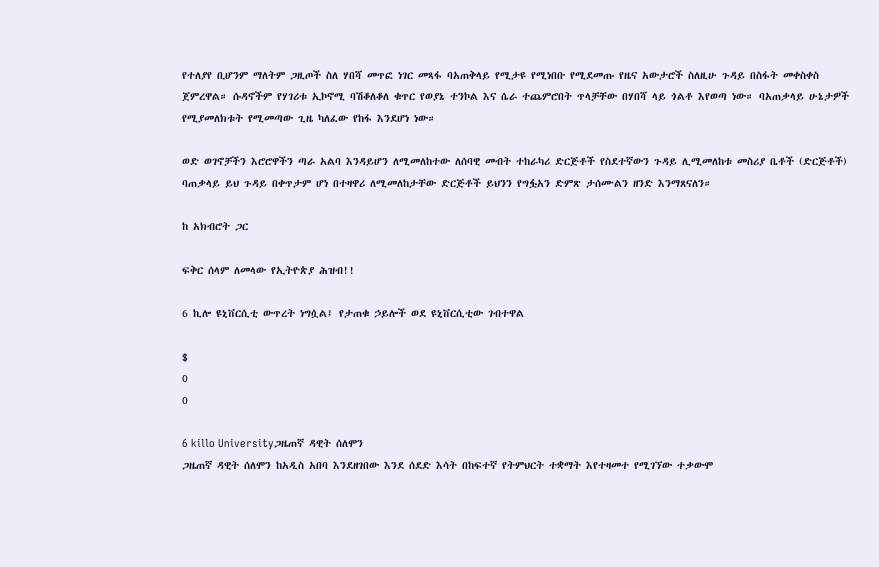የተለያየ ቢሆንም ማለትም ጋዚጦች ስለ ሃበሻ መጥፎ ነገር መጻፋ ባአጠቅላይ የሚታዩ የሚነበቡ የሚደመጡ የዜና አውታሮች ስለዚሁ ጉዳይ በስፋት መቀስቀስ ጀምረዋል። ሱዳኖችም የሃገሪቱ ኢኮኖሚ ባሽቆለቆለ ቁጥር የወያኔ ተንኮል እና ሴራ ተጨምሮበት ጥላቻቸው በሃበሻ ላይ ጎልቶ እየወጣ ነው። ባአጠቃላይ ሁኔታዎች የሚያመለክቱት የሚመጣው ጊዜ ካለፈው የከፋ እንደሆነ ነው።

ወድ ወገኖቻችን እሮሮዋችን ጣራ አልባ እንዳይሆን ለሚመለከተው ለሰባዊ መብት ተከራካሪ ድርጅቶች የስደተኛውን ጉዳይ ሊሚመለከቱ መስሪያ ቤቶች (ድርጅቶች) ባጠቃላይ ይህ ጉዳይ በቀጥታም ሆነ በተዛዋሪ ለሚመለከታቸው ድርጅቶች ይህንን የግፏአን ድምጽ ታሰሙልን ዘንድ እንማጸናለን።

ከ አክብሮት ጋር

ፍቅር ሰላም ለመላው የኢትዮጵያ ሕዝብ!!

6 ኪሎ ዩኒቨርሲቲ ውጥረት ነግሷል፤ የታጠቁ ኃይሎች ወደ ዩኒቨርሲቲው ገብተዋል

$
0
0

6 killo Universityጋዜጠኛ ዳዊት ሰለሞን
ጋዜጠኛ ዳዊት ሰለሞን ከአዲስ አበባ እንደዘገበው እንደ ሰደድ እሳት በከፍተኛ የትምህርት ተቋማት እየተዛመተ የሚገኘው ተቃውሞ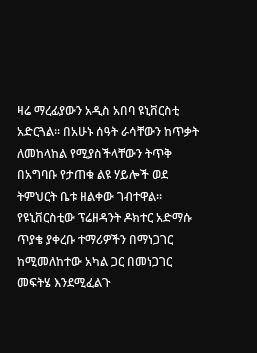ዛሬ ማረፊያውን አዲስ አበባ ዩኒቨርስቲ አድርጓል፡፡ በአሁኑ ሰዓት ራሳቸውን ከጥቃት ለመከላከል የሚያስችላቸውን ትጥቅ በአግባቡ የታጠቁ ልዩ ሃይሎች ወደ ትምህርት ቤቱ ዘልቀው ገብተዋል፡፡ የዩኒቨርስቲው ፕሬዘዳንት ዶክተር አድማሱ ጥያቄ ያቀረቡ ተማሪዎችን በማነጋገር ከሚመለከተው አካል ጋር በመነጋገር መፍትሄ እንደሚፈልጉ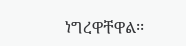ነግረዋቸዋል፡፡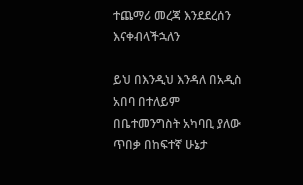ተጨማሪ መረጃ እንደደረሰን እናቀብላችኋለን

ይህ በእንዲህ እንዳለ በአዲስ አበባ በተለይም በቤተመንግስት አካባቢ ያለው ጥበቃ በከፍተኛ ሁኔታ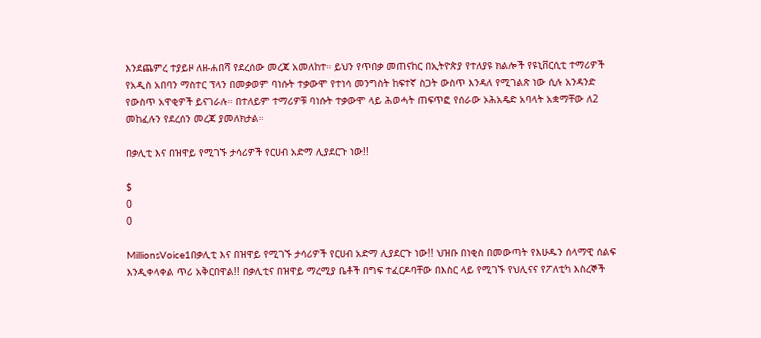እንደጨምረ ተያይዞ ለዘ-ሐበሻ የደረሰው መረጃ አመለከተ። ይህን የጥበቃ መጠናከር በኢትዮጵያ የተለያዩ ክልሎች የዩኒቨርሲቲ ተማሪዎች የአዲስ አበባን ማስተር ፕላን በመቃወም ባነሱት ተቃውሞ የተነሳ መንግስት ከፍተኛ ስጋት ውስጥ እንዳለ የሚገልጽ ነው ሲሉ አንዳንድ የውስጥ አዋቂዎች ይናገራሉ። በተለይም ተማሪዎቹ ባነሱት ተቃውሞ ላይ ሕወሓት ጠፍጥፎ የሰራው ኦሕአዴድ አባላት አቋማቸው ለ2 መከፈሉን የደረሰን መረጃ ያመለክታል።

በቃሊቲ እና በዝዋይ የሚገኙ ታሳሪዎች የርሀብ አድማ ሊያደርጉ ነው!!

$
0
0

MillionsVoice1በቃሊቲ እና በዝዋይ የሚገኙ ታሳሪዎች የርሀብ አድማ ሊያደርጉ ነው!! ህዝቡ በነቂስ በመውጣት የእሁዱን ሰላማዊ ሰልፍ እንዲቀላቀል ጥሪ አቅርበዋል!! በቃሊቲና በዝዋይ ማረሚያ ቤቶች በግፍ ተፈርዶባቸው በእስር ላይ የሚገኙ የህሊናና የፖለቲካ እስረኞች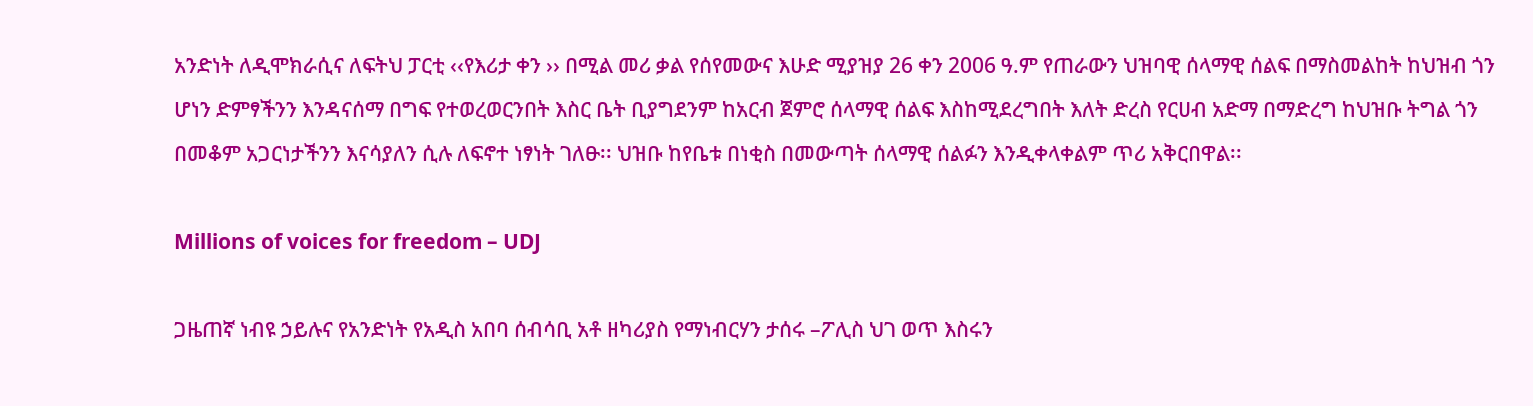አንድነት ለዲሞክራሲና ለፍትህ ፓርቲ ‹‹የእሪታ ቀን ›› በሚል መሪ ቃል የሰየመውና እሁድ ሚያዝያ 26 ቀን 2006 ዓ.ም የጠራውን ህዝባዊ ሰላማዊ ሰልፍ በማስመልከት ከህዝብ ጎን ሆነን ድምፃችንን እንዳናሰማ በግፍ የተወረወርንበት እስር ቤት ቢያግደንም ከአርብ ጀምሮ ሰላማዊ ሰልፍ እስከሚደረግበት እለት ድረስ የርሀብ አድማ በማድረግ ከህዝቡ ትግል ጎን በመቆም አጋርነታችንን እናሳያለን ሲሉ ለፍኖተ ነፃነት ገለፁ፡፡ ህዝቡ ከየቤቱ በነቂስ በመውጣት ሰላማዊ ሰልፉን እንዲቀላቀልም ጥሪ አቅርበዋል፡፡

Millions of voices for freedom – UDJ

ጋዜጠኛ ነብዩ ኃይሉና የአንድነት የአዲስ አበባ ሰብሳቢ አቶ ዘካሪያስ የማነብርሃን ታሰሩ –ፖሊስ ህገ ወጥ እስሩን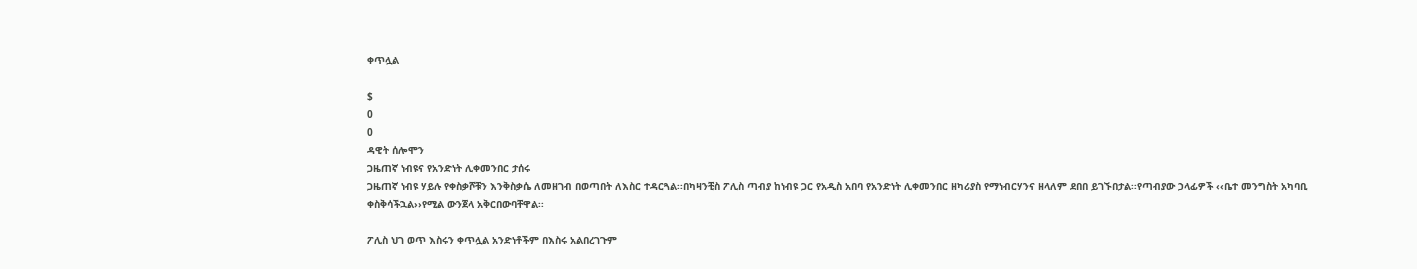ቀጥሏል

$
0
0
ዳዊት ሰሎሞን
ጋዜጠኛ ነብዩና የአንድነት ሊቀመንበር ታሰሩ
ጋዜጠኛ ነብዩ ሃይሉ የቀስቃሾቹን እንቅስቃሴ ለመዘገብ በወጣበት ለእስር ተዳርጓል፡፡በካዛንቺስ ፖሊስ ጣብያ ከነብዩ ጋር የአዲስ አበባ የአንድነት ሊቀመንበር ዘካሪያስ የማነብርሃንና ዘላለም ደበበ ይገኙበታል፡፡የጣብያው ኃላፊዎች ‹‹ቤተ መንግስት አካባቢ ቀስቅሳችኋል››የሚል ውንጀላ አቅርበውባቸዋል፡፡

ፖሊስ ህገ ወጥ እስሩን ቀጥሏል አንድነቶችም በእስሩ አልበረገጉም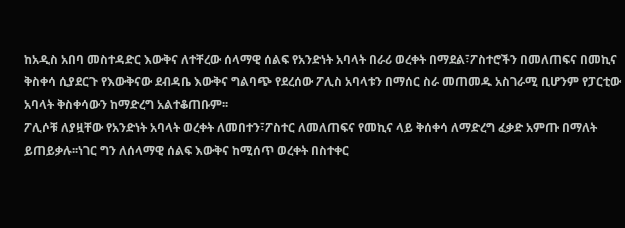ከአዲስ አበባ መስተዳድር እውቅና ለተቸረው ሰላማዊ ሰልፍ የአንድነት አባላት በራሪ ወረቀት በማደል፣ፖስተሮችን በመለጠፍና በመኪና ቅስቀሳ ሲያደርጉ የእውቅናው ደብዳቤ እውቅና ግልባጭ የደረሰው ፖሊስ አባላቱን በማሰር ስራ መጠመዱ አስገራሚ ቢሆንም የፓርቲው አባላት ቅስቀሳውን ከማድረግ አልተቆጠቡም፡፡
ፖሊሶቹ ለያዟቸው የአንድነት አባላት ወረቀት ለመበተን፣ፖስተር ለመለጠፍና የመኪና ላይ ቅሰቀሳ ለማድረግ ፈቃድ አምጡ በማለት ይጠይቃሉ፡፡ነገር ግን ለሰላማዊ ሰልፍ እውቅና ከሚሰጥ ወረቀት በስተቀር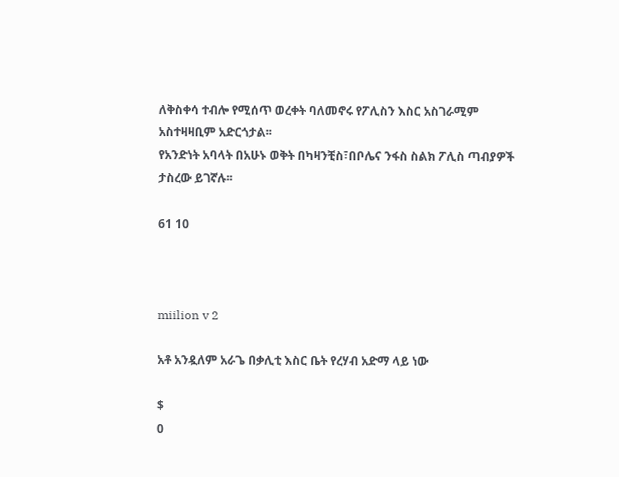ለቅስቀሳ ተብሎ የሚሰጥ ወረቀት ባለመኖሩ የፖሊስን እስር አስገራሚም አስተዛዛቢም አድርጎታል፡፡
የአንድነት አባላት በአሁኑ ወቅት በካዛንቺስ፣በቦሌና ንፋስ ስልክ ፖሊስ ጣብያዎች ታስረው ይገኛሉ፡፡

61 10



miilion v 2

አቶ አንዷለም አራጌ በቃሊቲ እስር ቤት የረሃብ አድማ ላይ ነው

$
0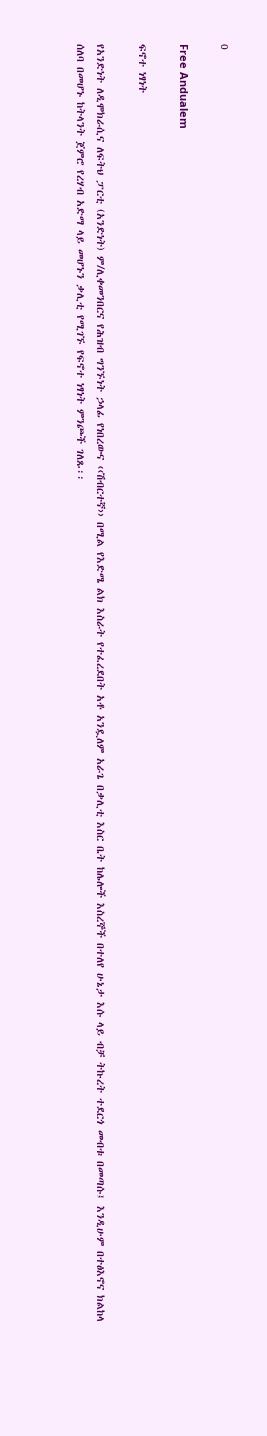0

Free Andualem

ፍኖተ ነፃነት

የአንድነት ለዲሞክራሲና ለፍትህ ፓርቲ (አንድነት) ም/ሊቀመንበርና የሕዝብ ግንኙነት ኃላፊ የነበረውና ‹‹ሽብርተኛ›› በሚል የእድሜ ልክ እስራት የተፈረደበት አቶ አንዷለም አራጌ በቃሊቲ እስር ቤት ከሌሎች እስረኞች በተለየ ሁኔታ እሱ ላይ ብቻ ትኩረት ተደርጎ መብቱ በመጣሱ፤ እንዲሁም በተፅእኖና ክልከላ ሰለባ በመሆኑ ከትላንት ጀምሮ የረሃብ አድማ ላይ መሆኑን ቃሊቲ የሚገኙ የፍኖተ ነፃነት ምንጮች ገለጹ፡፡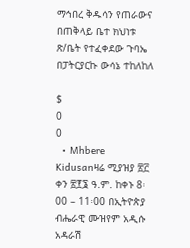ማኅበረ ቅዱሳን የጠራውና በጠቅላይ ቤተ ክህነቱ ጽ/ቤት የተፈቀደው ጉባኤ በፓትርያርኩ ውሳኔ ተከለከለ

$
0
0
  • Mhbere Kidusanዛሬ ሚያዝያ ፳፫ ቀን ፳፻፮ ዓ.ም. ከቀኑ 8፡00 – 11፡00 በኢትዮጵያ ብሔራዊ ሙዝየም አዲሱ አዳራሽ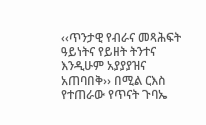‹‹ጥንታዊ የብራና መጻሕፍት ዓይነትና የይዘት ትንተና እንዲሁም አያያያዝና አጠባበቅ›› በሚል ርእስ የተጠራው የጥናት ጉባኤ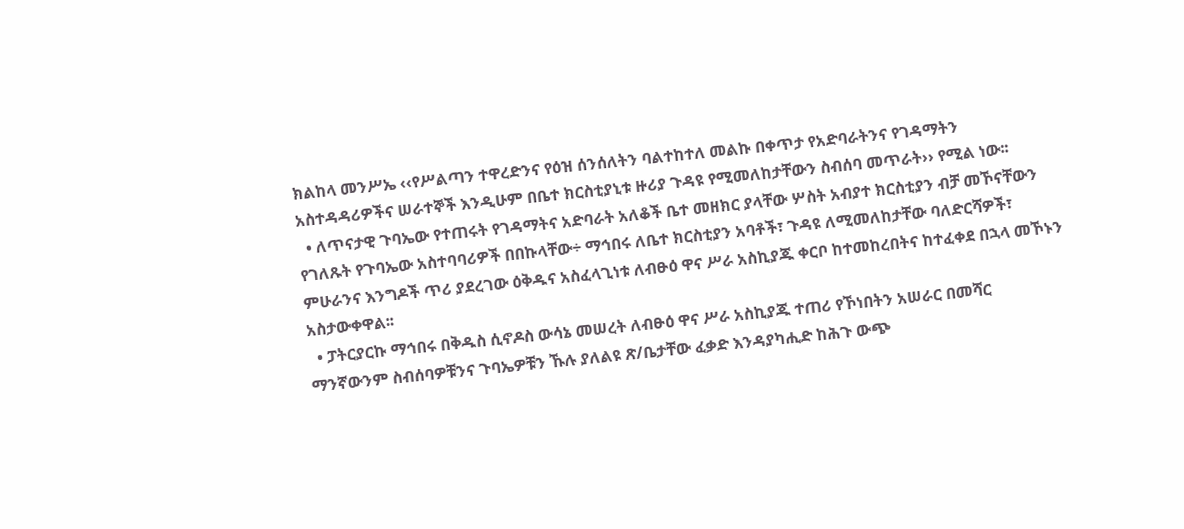ክልከላ መንሥኤ ‹‹የሥልጣን ተዋረድንና የዕዝ ሰንሰለትን ባልተከተለ መልኩ በቀጥታ የአድባራትንና የገዳማትን አስተዳዳሪዎችና ሠራተኞች እንዲሁም በቤተ ክርስቲያኒቱ ዙሪያ ጉዳዩ የሚመለከታቸውን ስብሰባ መጥራት›› የሚል ነው፡፡
  • ለጥናታዊ ጉባኤው የተጠሩት የገዳማትና አድባራት አለቆች ቤተ መዘክር ያላቸው ሦስት አብያተ ክርስቲያን ብቻ መኾናቸውን የገለጹት የጉባኤው አስተባባሪዎች በበኩላቸው÷ ማኅበሩ ለቤተ ክርስቲያን አባቶች፣ ጉዳዩ ለሚመለከታቸው ባለድርሻዎች፣ ምሁራንና እንግዶች ጥሪ ያደረገው ዕቅዱና አስፈላጊነቱ ለብፁዕ ዋና ሥራ አስኪያጁ ቀርቦ ከተመከረበትና ከተፈቀደ በኋላ መኾኑን አስታውቀዋል፡፡
  • ፓትርያርኩ ማኅበሩ በቅዱስ ሲኖዶስ ውሳኔ መሠረት ለብፁዕ ዋና ሥራ አስኪያጁ ተጠሪ የኾነበትን አሠራር በመሻር ማንኛውንም ስብሰባዎቹንና ጉባኤዎቹን ኹሉ ያለልዩ ጽ/ቤታቸው ፈቃድ እንዳያካሒድ ከሕጉ ውጭ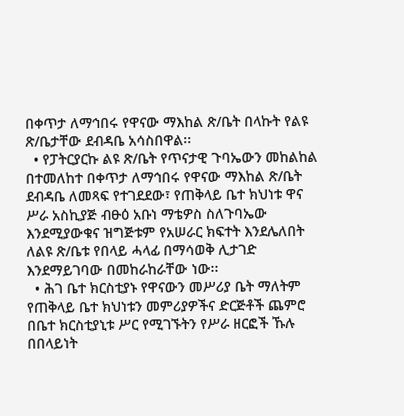በቀጥታ ለማኅበሩ የዋናው ማእከል ጽ/ቤት በላኩት የልዩ ጽ/ቤታቸው ደብዳቤ አሳስበዋል፡፡
  • የፓትርያርኩ ልዩ ጽ/ቤት የጥናታዊ ጉባኤውን መከልከል በተመለከተ በቀጥታ ለማኅበሩ የዋናው ማእከል ጽ/ቤት ደብዳቤ ለመጻፍ የተገደደው፣ የጠቅላይ ቤተ ክህነቱ ዋና ሥራ አስኪያጅ ብፁዕ አቡነ ማቴዎስ ስለጉባኤው እንደሚያውቁና ዝግጅቱም የአሠራር ክፍተት እንደሌለበት ለልዩ ጽ/ቤቱ የበላይ ሓላፊ በማሳወቅ ሊታገድ እንደማይገባው በመከራከራቸው ነው፡፡
  • ሕገ ቤተ ክርስቲያኑ የዋናውን መሥሪያ ቤት ማለትም የጠቅላይ ቤተ ክህነቱን መምሪያዎችና ድርጅቶች ጨምሮ በቤተ ክርስቲያኒቱ ሥር የሚገኙትን የሥራ ዘርፎች ኹሉ በበላይነት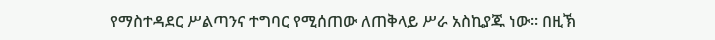የማስተዳደር ሥልጣንና ተግባር የሚሰጠው ለጠቅላይ ሥራ አስኪያጁ ነው፡፡ በዚኽ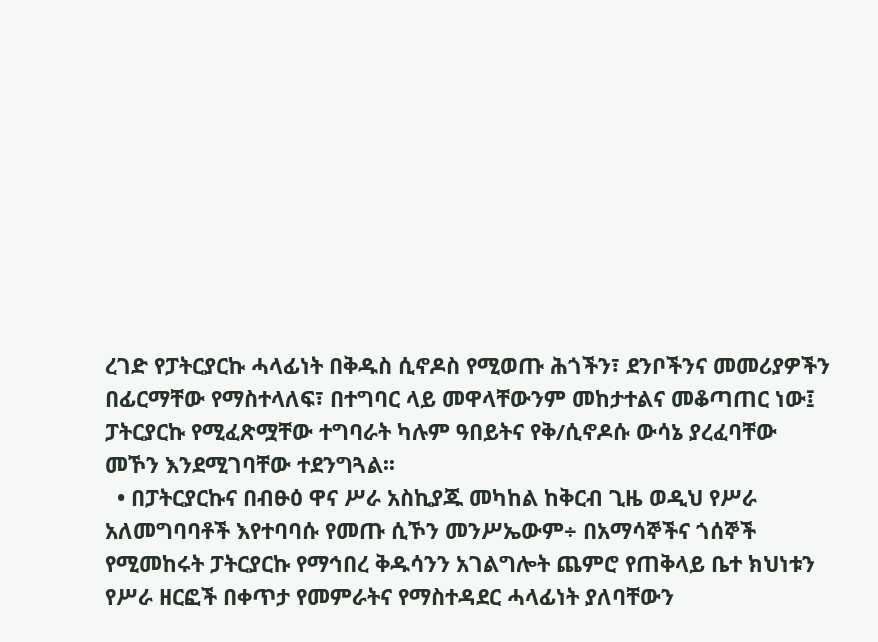ረገድ የፓትርያርኩ ሓላፊነት በቅዱስ ሲኖዶስ የሚወጡ ሕጎችን፣ ደንቦችንና መመሪያዎችን በፊርማቸው የማስተላለፍ፣ በተግባር ላይ መዋላቸውንም መከታተልና መቆጣጠር ነው፤ ፓትርያርኩ የሚፈጽሟቸው ተግባራት ካሉም ዓበይትና የቅ/ሲኖዶሱ ውሳኔ ያረፈባቸው መኾን እንደሚገባቸው ተደንግጓል፡፡
  • በፓትርያርኩና በብፁዕ ዋና ሥራ አስኪያጁ መካከል ከቅርብ ጊዜ ወዲህ የሥራ አለመግባባቶች እየተባባሱ የመጡ ሲኾን መንሥኤውም÷ በአማሳኞችና ጎሰኞች የሚመከሩት ፓትርያርኩ የማኅበረ ቅዱሳንን አገልግሎት ጨምሮ የጠቅላይ ቤተ ክህነቱን የሥራ ዘርፎች በቀጥታ የመምራትና የማስተዳደር ሓላፊነት ያለባቸውን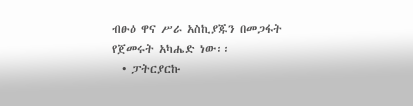ብፁዕ ዋና ሥራ አስኪያጁን በመጋፋት የጀመሩት አካሔድ ነው፡፡
  • ፓትርያርኩ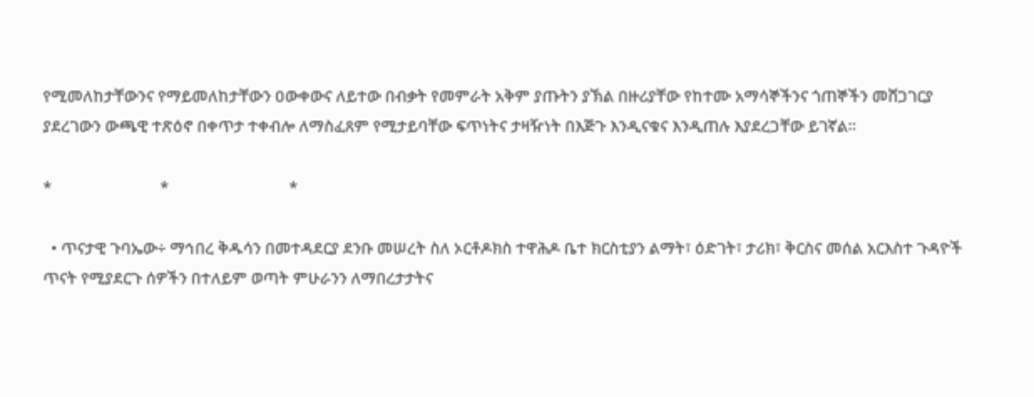የሚመለከታቸውንና የማይመለከታቸውን ዐውቀውና ለይተው በብቃት የመምራት አቅም ያጡትን ያኽል በዙሪያቸው የከተሙ አማሳኞችንና ጎጠኞችን መሸጋገርያ ያደረገውን ውጫዊ ተጽዕኖ በቀጥታ ተቀብሎ ለማስፈጸም የሚታይባቸው ፍጥነትና ታዛዥነት በእጅጉ እንዲናቁና እንዲጠሉ እያደረጋቸው ይገኛል፡፡

*                           *                              *

  • ጥናታዊ ጉባኤው÷ ማኅበረ ቅዱሳን በመተዳደርያ ደንቡ መሠረት ስለ ኦርቶዶክስ ተዋሕዶ ቤተ ክርስቲያን ልማት፣ ዕድገት፣ ታሪክ፣ ቅርስና መሰል አርእስተ ጉዳዮች ጥናት የሚያደርጉ ሰዎችን በተለይም ወጣት ምሁራንን ለማበረታታትና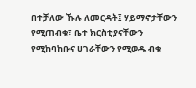በተቻለው ኹሉ ለመርዳት፤ ሃይማኖታቸውን የሚጠብቁ፣ ቤተ ክርስቲያናቸውን የሚከባከቡና ሀገራቸውን የሚወዱ ብቁ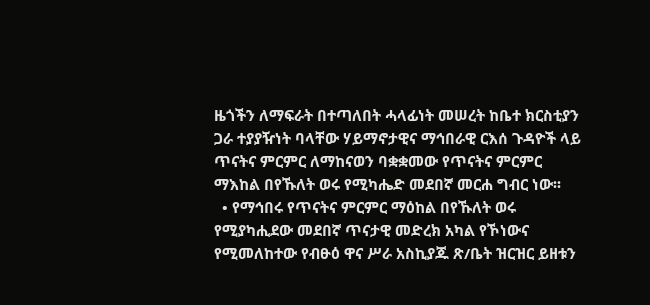ዜጎችን ለማፍራት በተጣለበት ሓላፊነት መሠረት ከቤተ ክርስቲያን ጋራ ተያያዥነት ባላቸው ሃይማኖታዊና ማኅበራዊ ርእሰ ጉዳዮች ላይ ጥናትና ምርምር ለማከናወን ባቋቋመው የጥናትና ምርምር ማእከል በየኹለት ወሩ የሚካሔድ መደበኛ መርሐ ግብር ነው፡፡
  • የማኅበሩ የጥናትና ምርምር ማዕከል በየኹለት ወሩ የሚያካሒደው መደበኛ ጥናታዊ መድረክ አካል የኾነውና የሚመለከተው የብፁዕ ዋና ሥራ አስኪያጁ ጽ/ቤት ዝርዝር ይዘቱን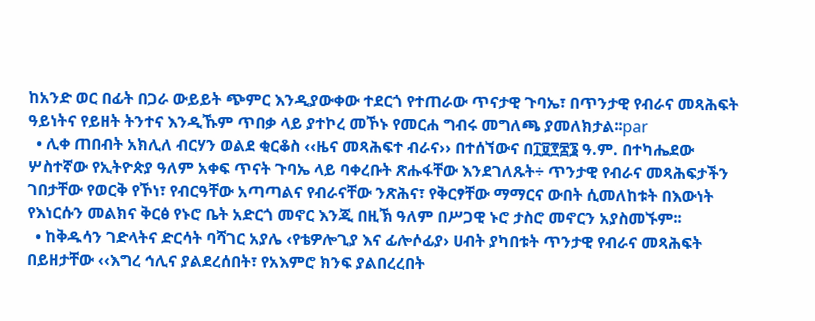ከአንድ ወር በፊት በጋራ ውይይት ጭምር እንዲያውቀው ተደርጎ የተጠራው ጥናታዊ ጉባኤ፣ በጥንታዊ የብራና መጻሕፍት ዓይነትና የይዘት ትንተና እንዲኹም ጥበቃ ላይ ያተኮረ መኾኑ የመርሐ ግብሩ መግለጫ ያመለክታል፡፡par
  • ሊቀ ጠበብት አክሊለ ብርሃን ወልደ ቂርቆስ ‹‹ዜና መጻሕፍተ ብራና›› በተሰኘውና በ፲፱፻፷፮ ዓ.ም. በተካሔደው ሦስተኛው የኢትዮጵያ ዓለም አቀፍ ጥናት ጉባኤ ላይ ባቀረቡት ጽሑፋቸው እንደገለጹት÷ ጥንታዊ የብራና መጻሕፍታችን ገበታቸው የወርቅ የኾነ፣ የብርዓቸው አጣጣልና የብራናቸው ንጽሕና፣ የቅርፃቸው ማማርና ውበት ሲመለከቱት በእውነት የእነርሱን መልክና ቅርፅ የኑሮ ቤት አድርጎ መኖር እንጂ በዚኽ ዓለም በሥጋዊ ኑሮ ታስሮ መኖርን አያስመኙም፡፡
  • ከቅዱሳን ገድላትና ድርሳት ባሻገር አያሌ ‹የቴዎሎጊያ እና ፊሎሶፊያ› ሀብት ያካበቱት ጥንታዊ የብራና መጻሕፍት በይዘታቸው ‹‹እግረ ኅሊና ያልደረሰበት፣ የአእምሮ ክንፍ ያልበረረበት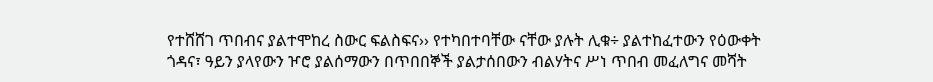የተሸሸገ ጥበብና ያልተሞከረ ስውር ፍልስፍና›› የተካበተባቸው ናቸው ያሉት ሊቁ÷ ያልተከፈተውን የዕውቀት ጎዳና፣ ዓይን ያላየውን ዦሮ ያልሰማውን በጥበበኞች ያልታሰበውን ብልሃትና ሥነ ጥበብ መፈለግና መሻት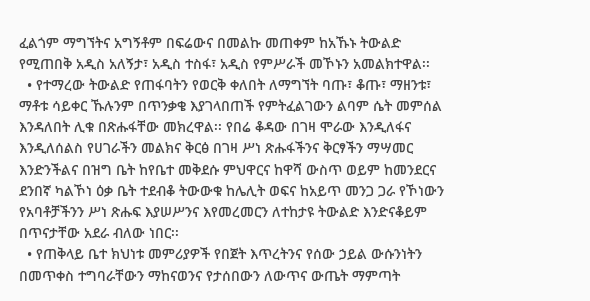ፈልጎም ማግኘትና አግኝቶም በፍሬውና በመልኩ መጠቀም ከአኹኑ ትውልድ የሚጠበቅ አዲስ አለኝታ፣ አዲስ ተስፋ፣ አዲስ የምሥራች መኾኑን አመልክተዋል፡፡
  • የተማረው ትውልድ የጠፋባትን የወርቅ ቀለበት ለማግኘት ባጡ፣ ቆጡ፣ ማዘንቱ፣ ማቶቱ ሳይቀር ኹሉንም በጥንቃቄ እያገላበጠች የምትፈልገውን ልባም ሴት መምሰል እንዳለበት ሊቁ በጽሑፋቸው መክረዋል፡፡ የበሬ ቆዳው በገዛ ሞራው እንዲለፋና እንዲለሰልስ የሀገራችን መልክና ቅርፅ በገዛ ሥነ ጽሑፋችንና ቅርፃችን ማሣመር እንድንችልና በዝግ ቤት ከየቤተ መቅደሱ ምህዋርና ከዋሻ ውስጥ ወይም ከመንደርና ደንበኛ ካልኾነ ዕቃ ቤት ተደብቆ ትውውቁ ከሌሊት ወፍና ከአይጥ መንጋ ጋራ የኾነውን የአባቶቻችንን ሥነ ጽሑፍ እያሠሥንና እየመረመርን ለተከታዩ ትውልድ እንድናቆይም በጥናታቸው አደራ ብለው ነበር፡፡
  • የጠቅላይ ቤተ ክህነቱ መምሪያዎች የበጀት እጥረትንና የሰው ኃይል ውሱንነትን በመጥቀስ ተግባራቸውን ማከናወንና የታሰበውን ለውጥና ውጤት ማምጣት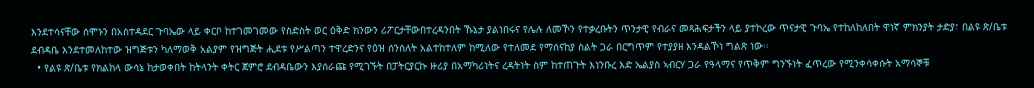እንደተሳናቸው ሰሞኑን በአስተዳደር ጉባኤው ላይ ቀርቦ ከተገመገመው የስድስት ወር ዕቅድ ክንውን ሪፖርታቸውበተረዳንበት ኹኔታ ያልነበሩና የሌሉ ለመኾን የተቃረቡትን ጥንታዊ የብራና መጻሕፍታችን ላይ ያተኮረው ጥናታዊ ጉባኤ የተከለከለበት ዋነኛ ምክንያት ታድያ፣ በልዩ ጽ/ቤቱ ደብዳቤ እንደተመለከተው ዝግጅቱን ካለማወቅ አልያም የዝግጅት ሒደቱ የሥልጣን ተዋረድንና የዕዝ ሰንሰለት አልተከተለም ከሚለው የተለመደ የማሰናከያ ስልት ጋራ በርግጥም የተያያዘ እንዳልኾነ ግልጽ ነው፡፡
  • የልዩ ጽ/ቤቱ የክልከላ ውሳኔ ከታወቀበት ከትላንት ቀትር ጀምሮ ደብዳቤውን እያሰራጩ የሚገኙት በፓትርያርኩ ዙሪያ በአማካሪነትና ረዳትነት ስም ከተጠጉት እነንቡረ እድ ኤልያስ ኣብርሃ ጋራ የዓላማና የጥቅም ግንኙነት ፈጥረው የሚንቀሳቀሱት አማሳኞቹ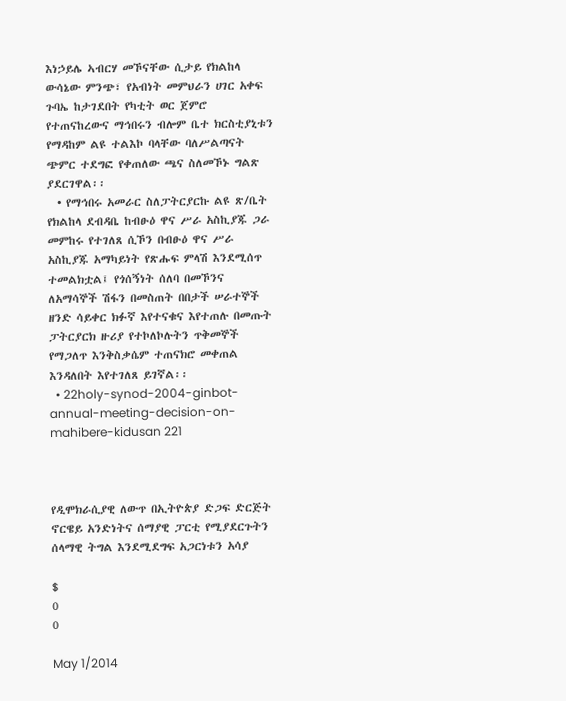እነኃይሌ ኣብርሃ መኾናቸው ሲታይ የክልከላ ውሳኔው ምንጭ፣ የአብነት መምህራን ሀገር አቀፍ ጉባኤ ከታገደበት የካቲት ወር ጀምሮ የተጠናከረውና ማኅበሩን ብሎም ቤተ ክርስቲያኒቱን የማዳከም ልዩ ተልእኮ ባላቸው ባለሥልጣናት ጭምር ተደግፎ የቀጠለው ጫና ስለመኾኑ ግልጽ ያደርገዋል፡፡
  • የማኅበሩ አመራር ስለፓትርያርኩ ልዩ ጽ/ቤት የክልከላ ደብዳቤ ከብፁዕ ዋና ሥራ አስኪያጁ ጋራ መምከሩ የተገለጸ ሲኾን በብፁዕ ዋና ሥራ አስኪያጁ አማካይነት የጽሑፍ ምላሽ እንደሚሰጥ ተመልክቷል፤ የጎሰኝነት ሰለባ በመኾንና ለአማሳኞች ሽፋን በመስጠት በበታች ሠራተኞች ዘንድ ሳይቀር ክፉኛ እየተናቁና እየተጠሉ በመጡት ፓትርያርክ ዙሪያ የተኮለኮሉትን ጥቅመኞች የማጋለጥ እንቅስቃሴም ተጠናክሮ መቀጠል እንዳለበት እየተገለጸ ይገኛል፡፡
  • 22holy-synod-2004-ginbot-annual-meeting-decision-on-mahibere-kidusan 221



የዲሞክራሲያዊ ለውጥ በኢትዮጵያ ድጋፍ ድርጅት ኖርዌይ አንድነትና ሰማያዊ ፓርቲ የሚያደርጉትን ሰላማዊ ትግል እንደሚደግፍ አጋርነቱን አሳያ

$
0
0

May 1/2014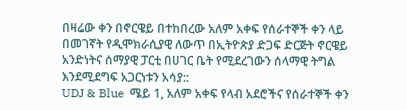በዛሬው ቀን በኖርዌይ በተከበረው አለም አቀፍ የሰራተኞች ቀን ላይ በመገኛት የዲሞክራሲያዊ ለውጥ በኢትዮጵያ ድጋፍ ድርጅት ኖርዌይ አንድነትና ሰማያዊ ፓርቲ በሀገር ቤት የሚደረገውን ሰላማዊ ትግል እንደሚደግፍ አጋርነቱን አሳያ::
UDJ & Blue  ሜይ 1, አለም አቀፍ የላብ አደሮችና የሰራተኞች ቀን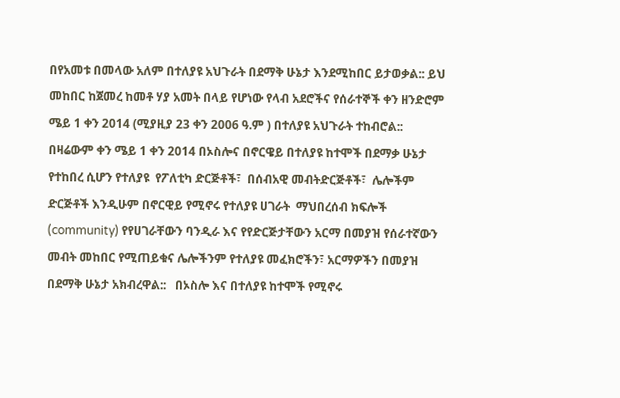በየአመቱ በመላው አለም በተለያዩ አህጉራት በደማቅ ሁኔታ እንደሚከበር ይታወቃል:: ይህ መከበር ከጀመረ ከመቶ ሃያ አመት በላይ የሆነው የላብ አደሮችና የሰራተኞች ቀን ዘንድሮም ሜይ 1 ቀን 2014 (ሚያዚያ 23 ቀን 2006 ዓ.ም ) በተለያዩ አህጉራት ተከብሮል::   በዛሬውም ቀን ሜይ 1 ቀን 2014 በኦስሎና በኖርዌይ በተለያዩ ከተሞች በደማቃ ሁኔታ የተከበረ ሲሆን የተለያዩ  የፖለቲካ ድርጅቶች፣  በሰብአዊ መብትድርጅቶች፣  ሌሎችም ድርጅቶች እንዲሁም በኖርዊይ የሚኖሩ የተለያዩ ሀገራት  ማህበረሰብ ክፍሎች (community) የየሀገራቸውን ባንዲራ እና የየድርጅታቸውን አርማ በመያዝ የሰራተኛውን መብት መከበር የሚጠይቁና ሌሎችንም የተለያዩ መፈክሮችን፣ አርማዎችን በመያዝ  በደማቅ ሁኔታ አክብረዋል::   በኦስሎ እና በተለያዩ ከተሞች የሚኖሩ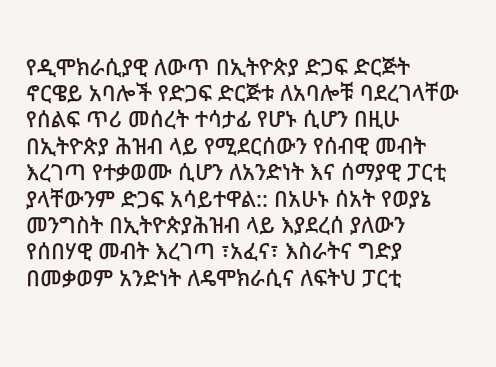የዲሞክራሲያዊ ለውጥ በኢትዮጵያ ድጋፍ ድርጅት ኖርዌይ አባሎች የድጋፍ ድርጅቱ ለአባሎቹ ባደረገላቸው የሰልፍ ጥሪ መሰረት ተሳታፊ የሆኑ ሲሆን በዚሁ በኢትዮጵያ ሕዝብ ላይ የሚደርሰውን የሰብዊ መብት እረገጣ የተቃወሙ ሲሆን ለአንድነት እና ሰማያዊ ፓርቲ ያላቸውንም ድጋፍ አሳይተዋል:: በአሁኑ ሰአት የወያኔ መንግስት በኢትዮጵያሕዝብ ላይ እያደረሰ ያለውን የሰበሃዊ መብት እረገጣ ፣አፈና፣ እስራትና ግድያ በመቃወም አንድነት ለዴሞክራሲና ለፍትህ ፓርቲ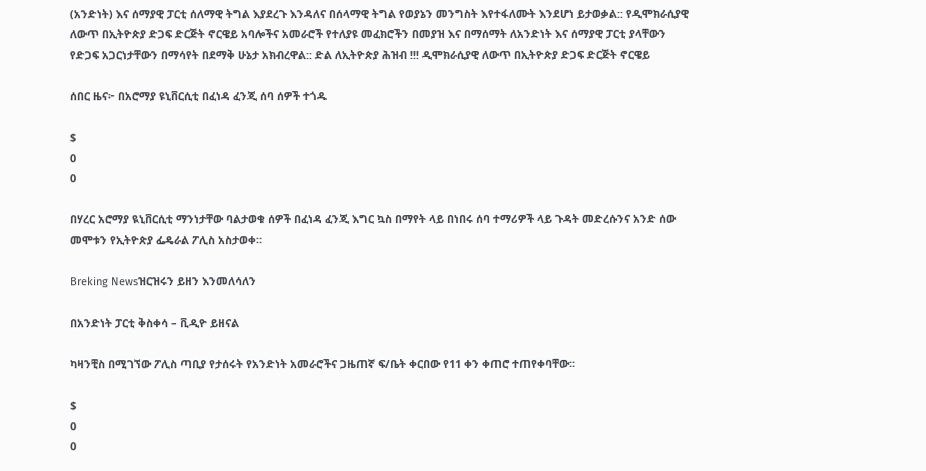(አንድነት) እና ሰማያዊ ፓርቲ ሰለማዊ ትግል እያደረጉ እንዳለና በሰላማዊ ትግል የወያኔን መንግስት እየተፋለሙት እንደሆነ ይታወቃል:: የዲሞክራሲያዊ ለውጥ በኢትዮጵያ ድጋፍ ድርጅት ኖርዌይ አባሎችና አመራሮች የተለያዩ መፈክሮችን በመያዝ እና በማሰማት ለአንድነት እና ሰማያዊ ፓርቲ ያላቸውን የድጋፍ አጋርነታቸውን በማሳየት በደማቅ ሁኔታ አክብረዋል:: ድል ለኢትዮጵያ ሕዝብ !!! ዲሞክራሲያዊ ለውጥ በኢትዮጵያ ድጋፍ ድርጅት ኖርዌይ

ሰበር ዜና፦ በአሮማያ ዩኒቨርሲቲ በፈነዳ ፈንጂ ሰባ ሰዎች ተጎዱ

$
0
0

በሃረር አሮማያ ዪኒቨርሲቲ ማንነታቸው ባልታወቁ ሰዎች በፈነዳ ፈንጂ እግር ኳስ በማየት ላይ በነበሩ ሰባ ተማሪዎች ላይ ጉዳት መድረሱንና አንድ ሰው መሞቱን የኢትዮጵያ ፌዴራል ፖሊስ አስታወቀ።

Breking Newsዝርዝሩን ይዘን እንመለሳለን

በአንድነት ፓርቲ ቅስቀሳ – ቪዲዮ ይዘናል

ካዛንቺስ በሚገኘው ፖሊስ ጣቢያ የታሰሩት የአንድነት አመራሮችና ጋዜጠኛ ፍ/ቤት ቀርበው የ11 ቀን ቀጠሮ ተጠየቀባቸው፡፡

$
0
0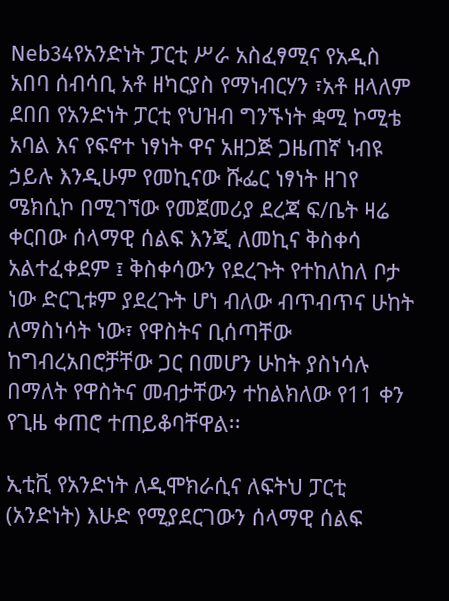Neb34የአንድነት ፓርቲ ሥራ አስፈፃሚና የአዲስ አበባ ሰብሳቢ አቶ ዘካርያስ የማነብርሃን ፣አቶ ዘላለም ደበበ የአንድነት ፓርቲ የህዝብ ግንኙነት ቋሚ ኮሚቴ አባል እና የፍኖተ ነፃነት ዋና አዘጋጅ ጋዜጠኛ ነብዩ ኃይሉ እንዲሁም የመኪናው ሹፌር ነፃነት ዘገየ ሜክሲኮ በሚገኘው የመጀመሪያ ደረጃ ፍ/ቤት ዛሬ ቀርበው ሰላማዊ ሰልፍ እንጂ ለመኪና ቅስቀሳ አልተፈቀደም ፤ ቅስቀሳውን የደረጉት የተከለከለ ቦታ ነው ድርጊቱም ያደረጉት ሆነ ብለው ብጥብጥና ሁከት ለማስነሳት ነው፣ የዋስትና ቢሰጣቸው ከግብረአበሮቻቸው ጋር በመሆን ሁከት ያስነሳሉ በማለት የዋስትና መብታቸውን ተከልክለው የ11 ቀን የጊዜ ቀጠሮ ተጠይቆባቸዋል፡፡

ኢቲቪ የአንድነት ለዲሞክራሲና ለፍትህ ፓርቲ (አንድነት) እሁድ የሚያደርገውን ሰላማዊ ሰልፍ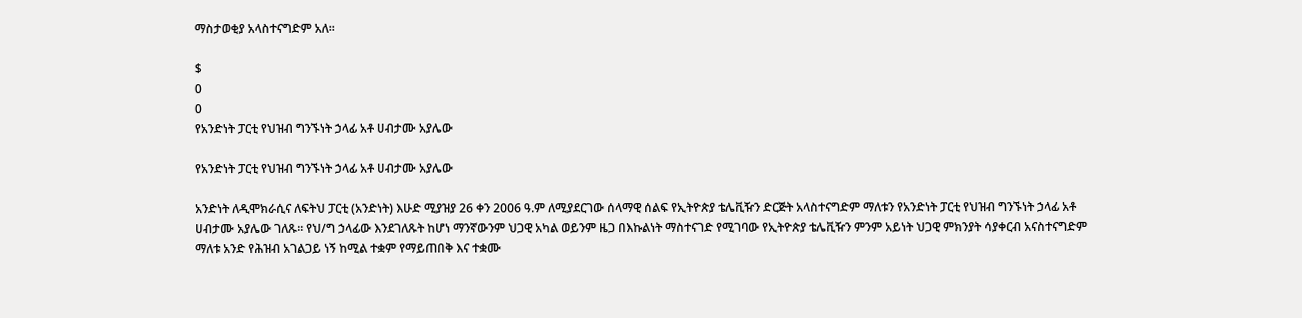ማስታወቂያ አላስተናግድም አለ፡፡

$
0
0
የአንድነት ፓርቲ የህዝብ ግንኙነት ኃላፊ አቶ ሀብታሙ አያሌው

የአንድነት ፓርቲ የህዝብ ግንኙነት ኃላፊ አቶ ሀብታሙ አያሌው

አንድነት ለዲሞክራሲና ለፍትህ ፓርቲ (አንድነት) እሁድ ሚያዝያ 26 ቀን 2006 ዓ.ም ለሚያደርገው ሰላማዊ ሰልፍ የኢትዮጵያ ቴሌቪዥን ድርጅት አላስተናግድም ማለቱን የአንድነት ፓርቲ የህዝብ ግንኙነት ኃላፊ አቶ ሀብታሙ አያሌው ገለጹ፡፡ የህ/ግ ኃላፊው እንደገለጹት ከሆነ ማንኛውንም ህጋዊ አካል ወይንም ዜጋ በእኩልነት ማስተናገድ የሚገባው የኢትዮጵያ ቴሌቪዥን ምንም አይነት ህጋዊ ምክንያት ሳያቀርብ አናስተናግድም ማለቱ አንድ የሕዝብ አገልጋይ ነኝ ከሚል ተቋም የማይጠበቅ እና ተቋሙ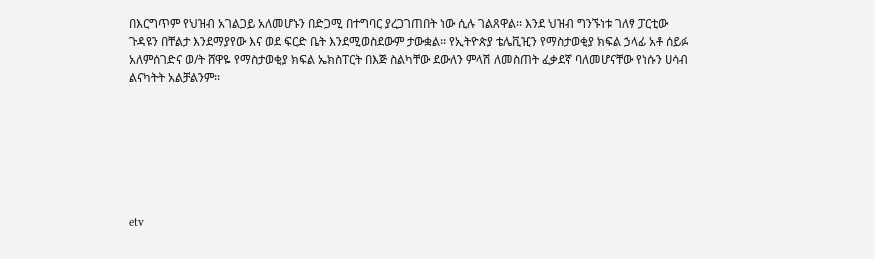በእርግጥም የህዝብ አገልጋይ አለመሆኑን በድጋሚ በተግባር ያረጋገጠበት ነው ሲሉ ገልጸዋል፡፡ እንደ ህዝብ ግንኙነቱ ገለፃ ፓርቲው ጉዳዩን በቸልታ እንደማያየው እና ወደ ፍርድ ቤት እንደሚወስደውም ታውቋል፡፡ የኢትዮጵያ ቴሌቪዢን የማስታወቂያ ክፍል ኃላፊ አቶ ሰይፉ አለምሰገድና ወ/ት ሸዋዬ የማስታወቂያ ክፍል ኤክስፐርት በእጅ ስልካቸው ደውለን ምላሽ ለመስጠት ፈቃደኛ ባለመሆናቸው የነሱን ሀሳብ ልናካትት አልቻልንም፡፡







etv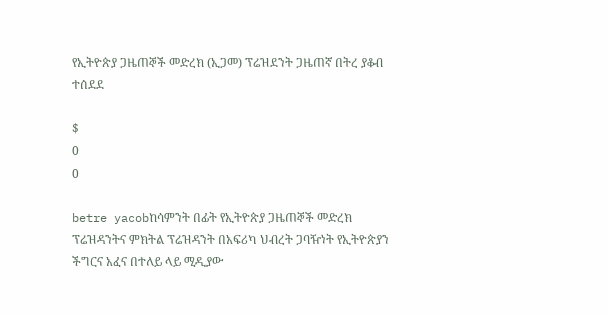የኢትዮጵያ ጋዜጠኞች መድረክ (ኢጋመ) ፕሬዝደንት ጋዜጠኛ በትረ ያቆብ ተሰደደ

$
0
0

betre yacobከሳምንት በፊት የኢትዮጵያ ጋዜጠኞች መድረክ ፕሬዝዳንትና ምክትል ፕሬዝዳንት በአፍሪካ ህብረት ጋባዥነት የኢትዮጵያን ችግርና አፈና በተለይ ላይ ሚዲያው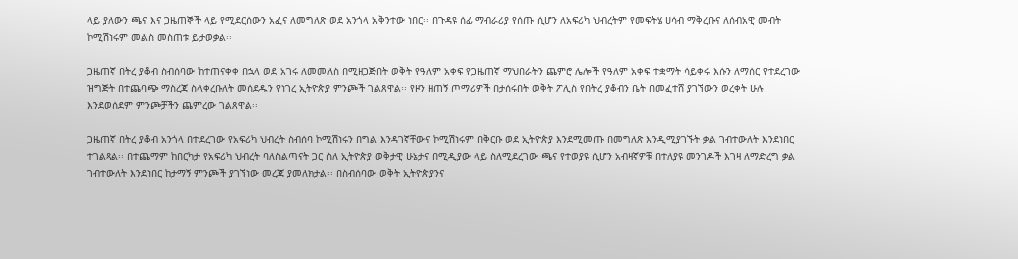ላይ ያለውን ጫና እና ጋዜጠኞች ላይ የሚደርሰውን አፈና ለመግለጽ ወደ አንጎላ አቅንተው ነበር፡፡ በጉዳዩ ሰፊ ማብራሪያ የሰጡ ሲሆን ለአፍሪካ ህብረትም የመፍትሄ ሀሳብ ማቅረቡና ለሰብአዊ መብት ኮሚሽነሩም መልስ መስጠቱ ይታወቃል፡፡

ጋዜጠኛ በትረ ያቆብ ስብሰባው ከተጠናቀቀ በኋላ ወደ አገሩ ለመመለስ በሚዘጋጅበት ወቅት የዓለም አቀፍ የጋዜጠኛ ማህበራትን ጨምሮ ሌሎች የዓለም አቀፍ ተቋማት ሳይቀሩ እሱን ለማሰር የተደረገው ዝግጅት በተጨባጭ ማስረጃ ስላቀረቡለት መሰደዱን የነገረ ኢትዮጵያ ምንጮች ገልጸዋል፡፡ የዞን ዘጠኝ ጦማሪዎች በታሰሩበት ወቅት ፖሊስ የበትረ ያቆብን ቤት በመፈተሸ ያገኘውን ወረቀት ሁሉ እንደወሰደም ምንጮቻችን ጨምረው ገልጸዋል፡፡

ጋዜጠኛ በትረ ያቆብ አንጎላ በተደረገው የአፍሪካ ህብረት ስብሰባ ኮሚሽነሩን በግል እንዳገኛቸውና ኮሚሽነሩም በቅርቡ ወደ ኢትዮጵያ እንደሚመጡ በመግለጽ እንዲሚያገኙት ቃል ገብተውለት እንደነበር ተገልጻል፡፡ በተጨማም ከበርካታ የአፍሪካ ህብረት ባለስልጣናት ጋር ስለ ኢትዮጵያ ወቅታዊ ሁኔታና በሚዲያው ላይ ስለሚደረገው ጫና የተወያዩ ሲሆን አብዛኛዎቹ በተለያዩ መንገዶች እገዛ ለማድረግ ቃል ገብተውለት እንደነበር ከታማኝ ምንጮች ያገኘነው መረጃ ያመለክታል፡፡ በስብሰባው ወቅት ኢትዮጵያንና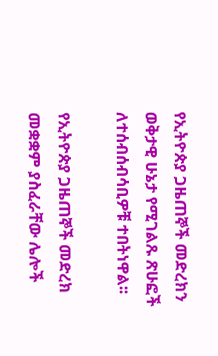የኢትዮጵያ ጋዜጠኞች መድረክን ወቅታዊ ሁኔታ የሚገልጹ ጽሁፎች ለተሰብሰብሳቢዎቹ ተበትነዋል፡፡

የኢትዮጵያ ጋዜጠኞች መድረክ መቋቋም ያስፈራቸው ሌሎች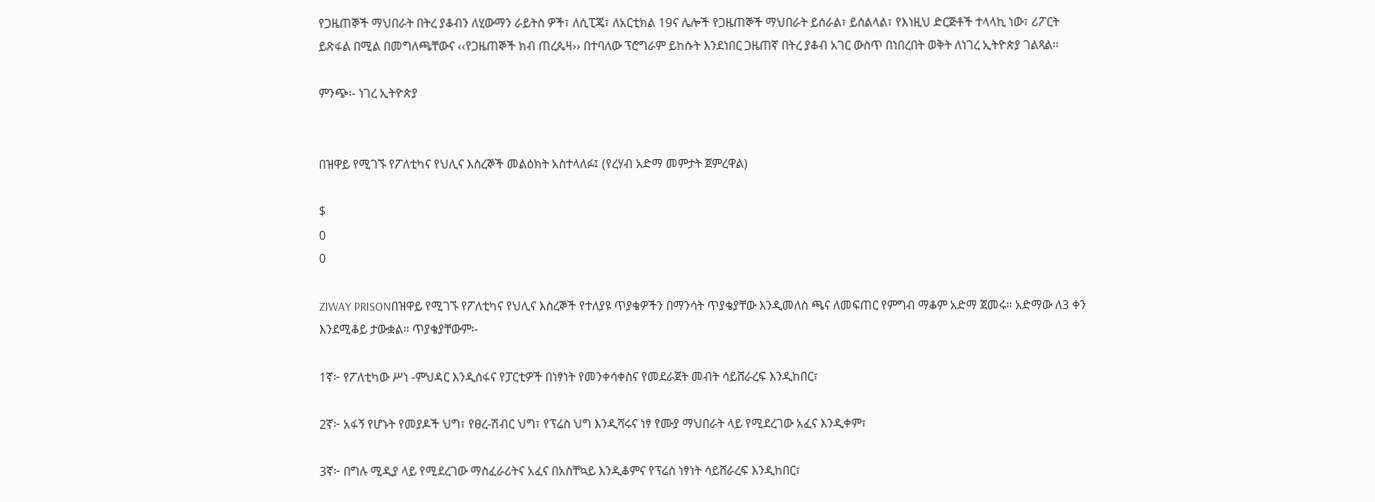የጋዜጠኞች ማህበራት በትረ ያቆብን ለሂውማን ራይትስ ዎች፣ ለሲፒጄ፣ ለአርቲክል 19ና ሌሎች የጋዜጠኞች ማህበራት ይሰራል፣ ይሰልላል፣ የእነዚህ ድርጅቶች ተላላኪ ነው፣ ሪፖርት ይጽፋል በሚል በመግለጫቸውና ‹‹የጋዜጠኞች ክብ ጠረጴዛ›› በተባለው ፕሮግራም ይከሱት እንደነበር ጋዜጠኛ በትረ ያቆብ አገር ውስጥ በነበረበት ወቅት ለነገረ ኢትዮጵያ ገልጻል፡፡

ምንጭ፡- ነገረ ኢትዮጵያ


በዝዋይ የሚገኙ የፖለቲካና የህሊና እስረኞች መልዕክት አስተላለፉ፤ (የረሃብ አድማ መምታት ጀምረዋል)

$
0
0

ZIWAY PRISONበዝዋይ የሚገኙ የፖለቲካና የህሊና እስረኞች የተለያዩ ጥያቄዎችን በማንሳት ጥያቄያቸው እንዲመለስ ጫና ለመፍጠር የምግብ ማቆም አድማ ጀመሩ። አድማው ለ3 ቀን እንደሚቆይ ታውቋል፡፡ ጥያቄያቸውም፡-

1ኛ፦ የፖለቲካው ሥነ -ምህዳር እንዲሰፋና የፓርቲዎች በነፃነት የመንቀሳቀስና የመደራጀት መብት ሳይሸራረፍ እንዲከበር፣

2ኛ፦ አፋኝ የሆኑት የመያዶች ህግ፣ የፀረ-ሽብር ህግ፣ የፕሬስ ህግ እንዲሻሩና ነፃ የሙያ ማህበራት ላይ የሚደረገው አፈና እንዲቀም፣

3ኛ፦ በግሉ ሚዲያ ላይ የሚደረገው ማስፈራሪትና አፈና በአስቸኳይ እንዲቆምና የፕሬስ ነፃነት ሳይሸራረፍ እንዲከበር፣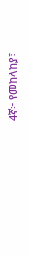4ኛ፦ የመከላከያ፣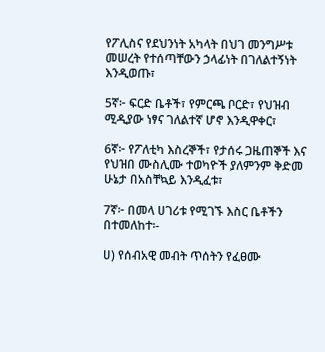የፖሊስና የደህንነት አካላት በህገ መንግሥቱ መሠረት የተሰጣቸውን ኃላፊነት በገለልተኝነት እንዲወጡ፣

5ኛ፦ ፍርድ ቤቶች፣ የምርጫ ቦርድ፣ የህዝብ ሚዲያው ነፃና ገለልተኛ ሆኖ እንዲዋቀር፣

6ኛ፦ የፖለቲካ እስረኞች፣ የታሰሩ ጋዜጠኞች እና የህዝበ ሙስሊሙ ተወካዮች ያለምንም ቅድመ ሁኔታ በአስቸኳይ እንዲፈቱ፣

7ኛ፦ በመላ ሀገሪቱ የሚገኙ እስር ቤቶችን በተመለከተ፡-

ሀ) የሰብአዊ መብት ጥሰትን የፈፀሙ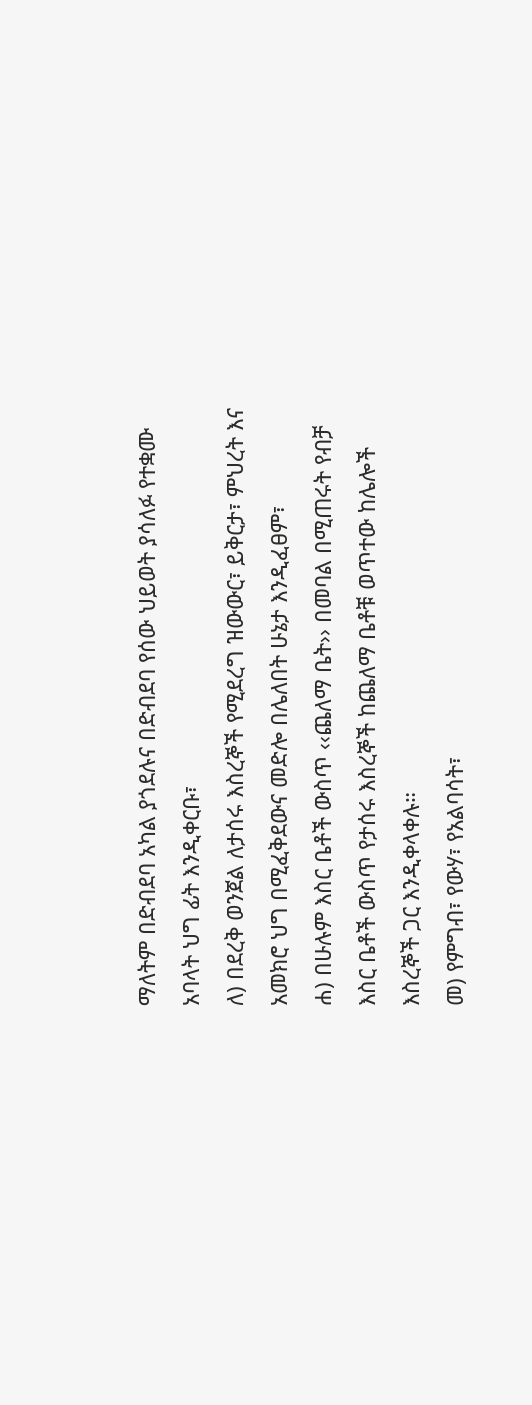ማለትም በድብደባ አካል ያጎደሉና በድብደባ የሰው ህይወት ያሳለፉ የተቋሙ አባላት ህግ ፊት እንዲቀርቡ፣
ለ) በደረቅ ወንጀል ለታሰሩ እስረኞች የሚደረግ ዝውውር፣ ይቅርታ፣ ምህረት እና አመክሮ ህግ በሚፈቅደውና መድሎ በሌለበት ሁኔታ እንዲፈፀም፣
ሐ) በሁሉም እስር ቤቶች ውስጥ ‹‹ጨለማ ቤት›› በመባል በሚጠሩት የብቻ እስር ቤቶች ውስጥ የታሰሩ እስረኞች ከጨለማ ቤቶቹ ወጥተው ከሌሎች እስረኞች ጋር እንዲቀላቀሉ።
መ) የምግብ፣ የውሃ፣ የአልባሳት፣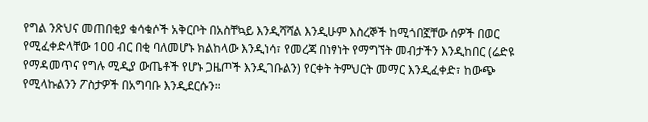የግል ንጽህና መጠበቂያ ቁሳቁሶች አቅርቦት በአስቸኳይ እንዲሻሻል እንዲሁም እስረኞች ከሚጎበኟቸው ሰዎች በወር የሚፈቀድላቸው 1ዐዐ ብር በቂ ባለመሆኑ ክልከላው እንዲነሳ፣ የመረጃ በነፃነት የማግኘት መብታችን እንዲከበር (ሬድዩ የማዳመጥና የግሉ ሚዲያ ውጤቶች የሆኑ ጋዜጦች እንዲገቡልን) የርቀት ትምህርት መማር እንዲፈቀድ፣ ከውጭ የሚላኩልንን ፖስታዎች በአግባቡ እንዲደርሱን።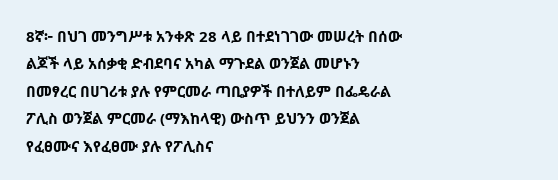8ኛ፦ በህገ መንግሥቱ አንቀጽ 28 ላይ በተደነገገው መሠረት በሰው ልጆች ላይ አሰቃቂ ድብደባና አካል ማጉደል ወንጀል መሆኑን በመፃረር በሀገሪቱ ያሉ የምርመራ ጣቢያዎች በተለይም በፌዴራል ፖሊስ ወንጀል ምርመራ (ማእከላዊ) ውስጥ ይህንን ወንጀል የፈፀሙና እየፈፀሙ ያሉ የፖሊስና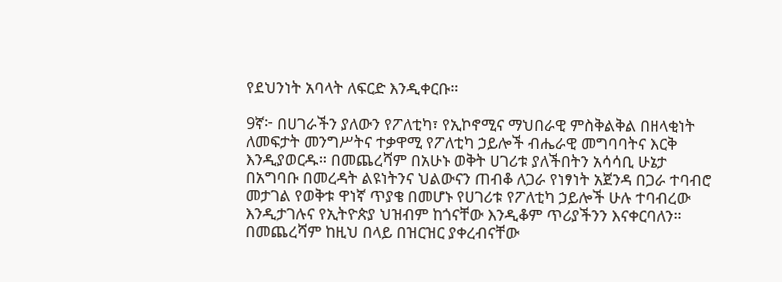የደህንነት አባላት ለፍርድ እንዲቀርቡ።

9ኛ፦ በሀገራችን ያለውን የፖለቲካ፣ የኢኮኖሚና ማህበራዊ ምስቅልቅል በዘላቂነት ለመፍታት መንግሥትና ተቃዋሚ የፖለቲካ ኃይሎች ብሔራዊ መግባባትና እርቅ እንዲያወርዱ። በመጨረሻም በአሁኑ ወቅት ሀገሪቱ ያለችበትን አሳሳቢ ሁኔታ በአግባቡ በመረዳት ልዩነትንና ህልውናን ጠብቆ ለጋራ የነፃነት አጀንዳ በጋራ ተባብሮ መታገል የወቅቱ ዋነኛ ጥያቄ በመሆኑ የሀገሪቱ የፖለቲካ ኃይሎች ሁሉ ተባብረው እንዲታገሉና የኢትዮጵያ ህዝብም ከጎናቸው እንዲቆም ጥሪያችንን እናቀርባለን። በመጨረሻም ከዚህ በላይ በዝርዝር ያቀረብናቸው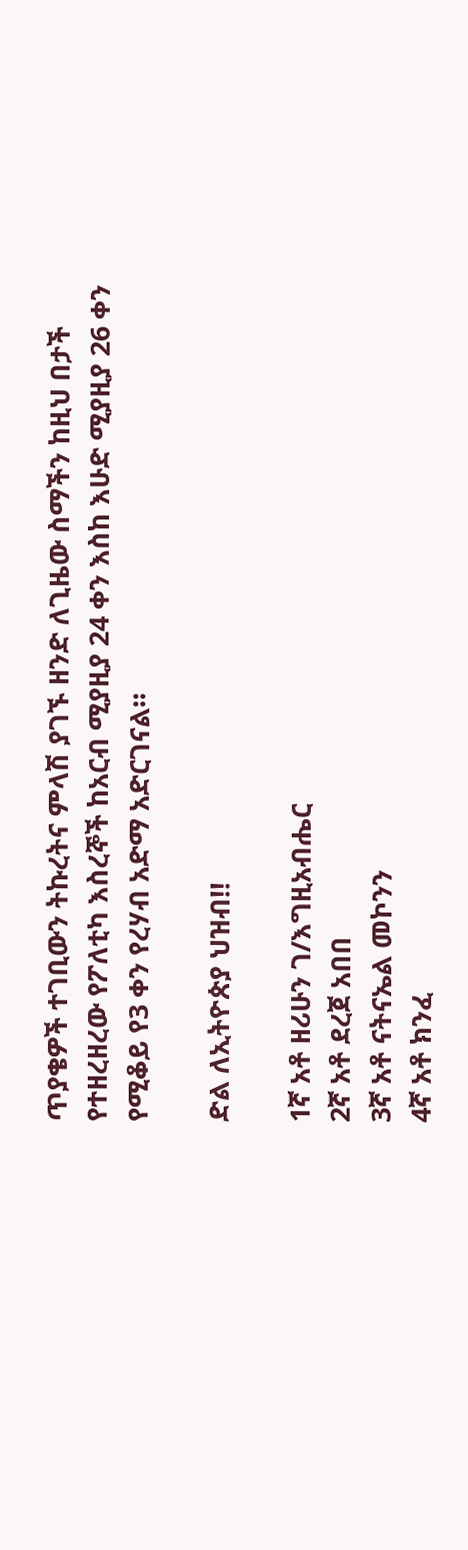ጥያቄዎች ተገቢውን ትኩረትና ምላሽ ያገኙ ዘንድ ለጊዜው ስማችን ከዚህ በታች የተዘረዘረው የፖለቲካ እስረኞች ከአርብ ሚያዚያ 24 ቀን እስከ እሁድ ሚያዚያ 26 ቀን የሚቆይ የ3 ቀን የረሃብ አድማ አድርገናል።

ድል ለኢትዮጵያ ህዝብ!!

1ኛ አቶ ዘሪሁን ገ/እግዚአብሔር
2ኛ አቶ ደረጀ አበበ
3ኛ አቶ ናትናኤል መኮንን
4ኛ አቶ ክንፈ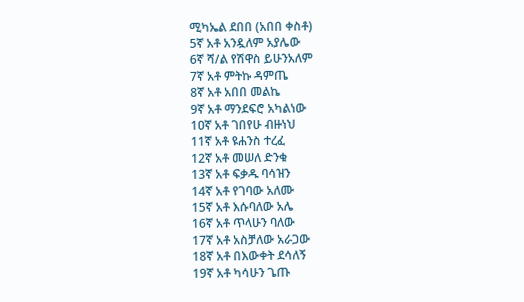ሚካኤል ደበበ (አበበ ቀስቶ)
5ኛ አቶ አንዷለም አያሌው
6ኛ ሻ/ል የሽዋስ ይሁንአለም
7ኛ አቶ ምትኩ ዳምጤ
8ኛ አቶ አበበ መልኬ
9ኛ አቶ ማንደፍሮ አካልነው
1ዐኛ አቶ ገበየሁ ብዙነህ
11ኛ አቶ ዩሐንስ ተረፈ
12ኛ አቶ መሠለ ድንቁ
13ኛ አቶ ፍቃዱ ባሳዝን
14ኛ አቶ የገባው አለሙ
15ኛ አቶ እሱባለው አሌ
16ኛ አቶ ጥላሁን ባለው
17ኛ አቶ አስቻለው አራጋው
18ኛ አቶ በእውቀት ደሳለኝ
19ኛ አቶ ካሳሁን ጌጡ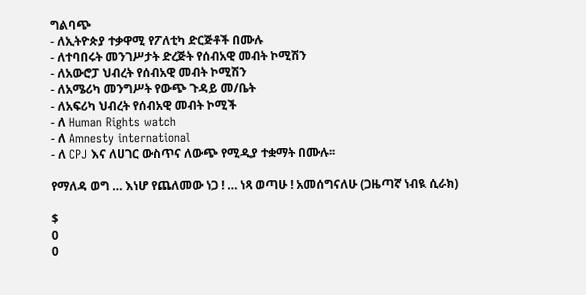ግልባጭ
- ለኢትዮጵያ ተቃዋሚ የፖለቲካ ድርጅቶች በሙሉ
- ለተባበሩት መንገሥታት ድረጅት የሰብአዊ መብት ኮሚሽን
- ለአውሮፓ ህብረት የሰብአዊ መብት ኮሚሽን
- ለአሜሪካ መንግሥት የውጭ ጉዳይ መ/ቤት
- ለአፍሪካ ህብረት የሰብአዊ መብት ኮሚች
- ለ Human Rights watch
- ለ Amnesty international
- ለ CPJ እና ለሀገር ውስጥና ለውጭ የሚዲያ ተቋማት በሙሉ፡፡

የማለዳ ወግ … እነሆ የጨለመው ነጋ ! … ነጻ ወጣሁ ! አመሰግናለሁ (ጋዜጣኛ ነብዪ ሲራክ)

$
0
0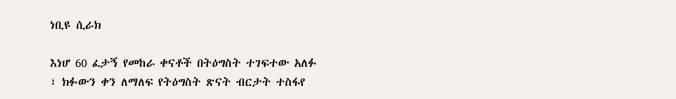ነቢዩ ሲራክ

እነሆ 60 ፈታኝ የመከራ ቀናቶች በትዕግስት ተገፍተው አለፉ ፣ ክፉውን ቀን ለማለፍ የትዕግስት ጽናት ብርታት ተስፋየ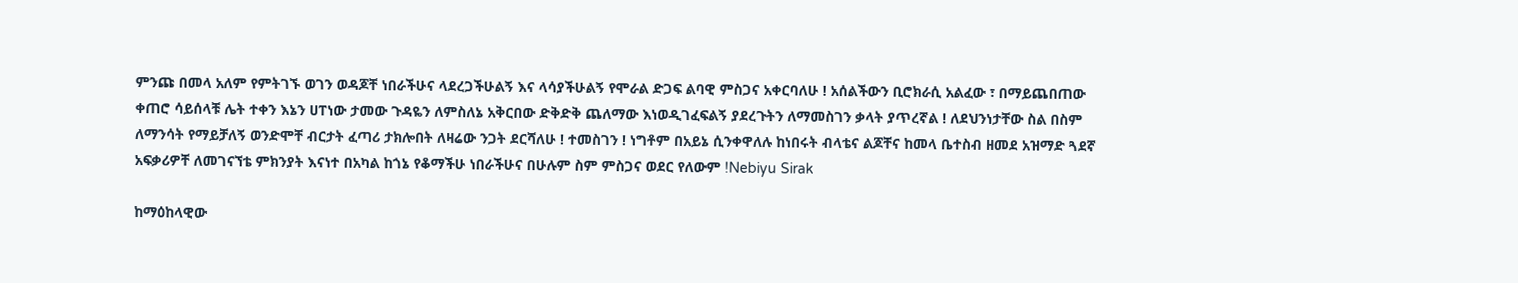ምንጩ በመላ አለም የምትገኙ ወገን ወዳጆቸ ነበራችሁና ላደረጋችሁልኝ እና ላሳያችሁልኝ የሞራል ድጋፍ ልባዊ ምስጋና አቀርባለሁ ! አሰልችውን ቢሮክራሲ አልፈው ፣ በማይጨበጠው ቀጠሮ ሳይሰላቹ ሌት ተቀን እኔን ሀፐነው ታመው ጉዳዬን ለምስለኔ አቅርበው ድቅድቅ ጨለማው እነወዲገፈፍልኝ ያደረጉትን ለማመስገን ቃላት ያጥረኛል ! ለደህንነታቸው ስል በስም ለማንሳት የማይቻለኝ ወንድሞቸ ብርታት ፈጣሪ ታክሎበት ለዛሬው ንጋት ደርሻለሁ ! ተመስገን ! ነግቶም በአይኔ ሲንቀዋለሉ ከነበሩት ብላቴና ልጆቸና ከመላ ቤተስብ ዘመደ አዝማድ ጓደኛ አፍቃሪዎቸ ለመገናኘቴ ምክንያት እናነተ በአካል ከጎኔ የቆማችሁ ነበራችሁና በሁሉም ስም ምስጋና ወደር የለውም !Nebiyu Sirak

ከማዕከላዊው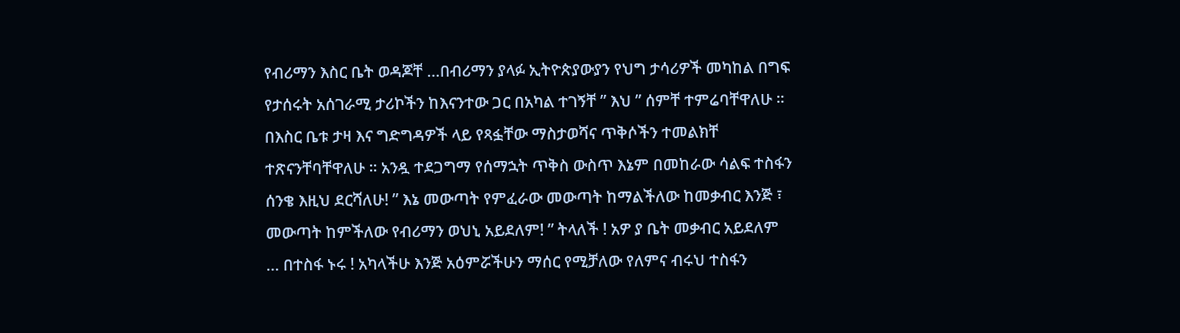የብሪማን እስር ቤት ወዳጆቸ …በብሪማን ያላፉ ኢትዮጵያውያን የህግ ታሳሪዎች መካከል በግፍ የታሰሩት አሰገራሚ ታሪኮችን ከእናንተው ጋር በአካል ተገኝቸ ” እህ ” ሰምቸ ተምሬባቸዋለሁ ። በእስር ቤቱ ታዛ እና ግድግዳዎች ላይ የጻፏቸው ማስታወሻና ጥቅሶችን ተመልክቸ ተጽናንቸባቸዋለሁ ። አንዷ ተደጋግማ የሰማኋት ጥቅስ ውስጥ እኔም በመከራው ሳልፍ ተስፋን ሰንቄ እዚህ ደርሻለሁ! ” እኔ መውጣት የምፈራው መውጣት ከማልችለው ከመቃብር እንጅ ፣ መውጣት ከምችለው የብሪማን ወህኒ አይደለም! ” ትላለች ! አዎ ያ ቤት መቃብር አይደለም … በተስፋ ኑሩ ! አካላችሁ እንጅ አዕምሯችሁን ማሰር የሚቻለው የለምና ብሩህ ተስፋን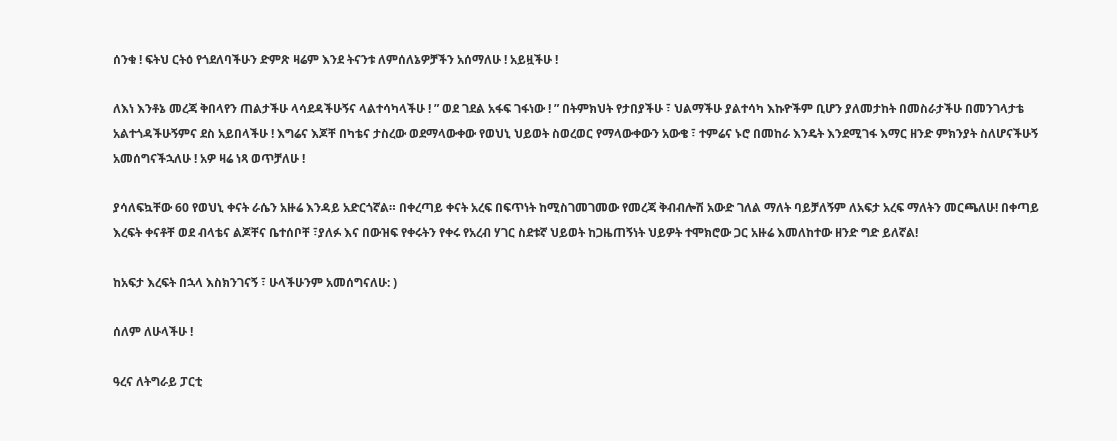ሰንቁ ! ፍትህ ርትዕ የጎደለባችሁን ድምጽ ዛሬም እንደ ትናንቱ ለምሰለኔዎቻችን አሰማለሁ ! አይዟችሁ !

ለእነ እንቶኔ መረጃ ቅበላየን ጠልታችሁ ላሳደዳችሁኝና ላልተሳካላችሁ ! ” ወደ ገደል አፋፍ ገፋነው ! ” በትምክህት የታበያችሁ ፣ ህልማችሁ ያልተሳካ እኩዮችም ቢሆን ያለመታከት በመስራታችሁ በመንገላታቴ አልተጎዳችሁኝምና ደስ አይበላችሁ ! እግሬና እጆቸ በካቴና ታስረው ወደማላውቀው የወህኒ ህይወት ስወረወር የማላውቀውን አውቄ ፣ ተምሬና ኑሮ በመከራ እንዴት እንደሚገፋ እማር ዘንድ ምክንያት ስለሆናችሁኝ አመሰግናችኋለሁ ! አዎ ዛሬ ነጻ ወጥቻለሁ !

ያሳለፍኳቸው 60 የወህኒ ቀናት ራሴን አዙሬ እንዳይ አድርጎኛል። በቀረጣይ ቀናት አረፍ በፍጥነት ከሚስገመገመው የመረጃ ቅብብሎሽ አውድ ገለል ማለት ባይቻለኝም ለአፍታ አረፍ ማለትን መርጫለሁ! በቀጣይ እረፍት ቀናቶቸ ወደ ብላቴና ልጆቸና ቤተሰቦቸ ፣ያለፉ እና በውዝፍ የቀሩትን የቀሩ የአረብ ሃገር ስደቱኛ ህይወት ከጋዜጠኝነት ህይዎት ተሞክሮው ጋር አዙሬ እመለከተው ዘንድ ግድ ይለኛል!

ከአፍታ እረፍት በኋላ እስክንገናኝ ፣ ሁላችሁንም አመሰግናለሁ: )

ሰለም ለሁላችሁ !

ዓረና ለትግራይ ፓርቲ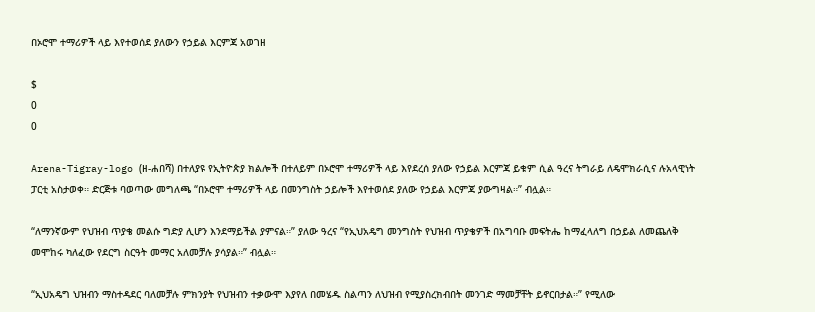በኦሮሞ ተማሪዎች ላይ እየተወሰደ ያለውን የኃይል እርምጃ አወገዘ

$
0
0

Arena-Tigray-logo (ዘ-ሐበሻ) በተለያዩ የኢትዮጵያ ክልሎች በተለይም በኦሮሞ ተማሪዎች ላይ እየደረሰ ያለው የኃይል እርምጃ ይቁም ሲል ዓረና ትግራይ ለዴሞክራሲና ሉአላዊነት ፓርቲ አስታወቀ። ድርጅቱ ባወጣው መግለጫ “በኦሮሞ ተማሪዎች ላይ በመንግስት ኃይሎች እየተወሰደ ያለው የኃይል እርምጃ ያውግዛል።” ብሏል።

“ለማንኛውም የህዝብ ጥያቄ መልሱ ግድያ ሊሆን እንደማይችል ያምናል።” ያለው ዓረና “የኢህአዴግ መንግስት የህዝብ ጥያቄዎች በአግባቡ መፍትሔ ከማፈላለግ በኃይል ለመጨለቅ መሞከሩ ካለፈው የደርግ ስርዓት መማር አለመቻሉ ያሳያል።” ብሏል።

“ኢህአዴግ ህዝብን ማስተዳደር ባለመቻሉ ምክንያት የህዝብን ተቃውሞ እያየለ በመሄዱ ስልጣን ለህዝብ የሚያስረክብበት መንገድ ማመቻቸት ይኖርበታል።” የሚለው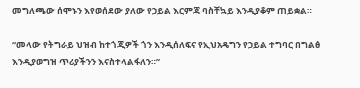መግለጫው ሰሞኑን እየወሰደው ያለው የኃይል እርምጃ ባስቸኳይ እንዲያቆም ጠይቋል።

“መላው የትግራይ ህዝብ ከተጎጂዎች ጎን እንዲሰለፍና የኢህአዴግን የኃይል ተግባር በግልፅ እንዲያወግዝ ጥሪያችንን እናስተላልፋለን።”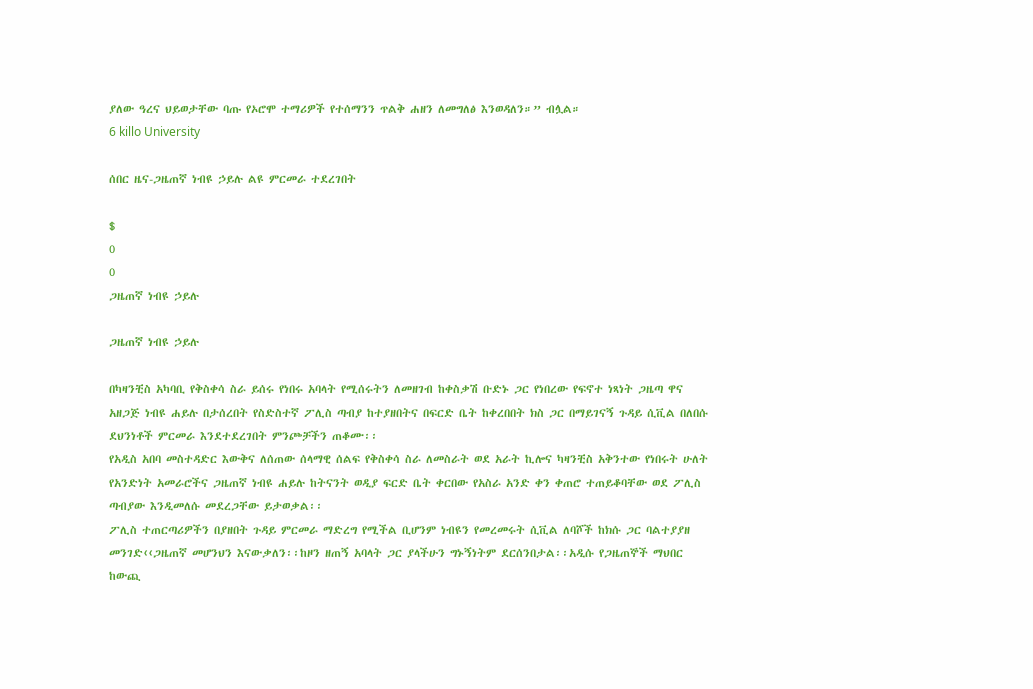ያለው ዓረና ህይወታቸው ባጡ የኦሮሞ ተማሪዎች የተሰማንን ጥልቅ ሐዘን ለመግለፅ እንወዳለን።” ብሏል።
6 killo University

ሰበር ዜና-ጋዜጠኛ ነብዩ ኃይሉ ልዩ ምርመራ ተደረገበት

$
0
0
ጋዜጠኛ ነብዩ ኃይሉ

ጋዜጠኛ ነብዩ ኃይሉ

በካዛንቺስ አካባቢ የቅስቀሳ ስራ ይሰሩ የነበሩ አባላት የሚሰሩትን ለመዘገብ ከቀስቃሽ ቡድኑ ጋር የነበረው የፍኖተ ነጻነት ጋዜጣ ዋና አዘጋጅ ነብዩ ሐይሉ በታሰረበት የስድስተኛ ፖሊስ ጣብያ ከተያዘበትና በፍርድ ቤት ከቀረበበት ክስ ጋር በማይገናኝ ጉዳይ ሲቪል በለበሱ ደህንነቶች ምርመራ እንደተደረገበት ምንጮቻችን ጠቆሙ፡፡
የአዲስ አበባ መስተዳድር እውቅና ለሰጠው ሰላማዊ ሰልፍ የቅስቀሳ ስራ ለመስራት ወደ አራት ኪሎና ካዛንቺስ አቅንተው የነበሩት ሁለት የአንድነት አመራሮችና ጋዜጠኛ ነብዩ ሐይሉ ከትናንት ወዲያ ፍርድ ቤት ቀርበው የአስራ አንድ ቀን ቀጠሮ ተጠይቆባቸው ወደ ፖሊስ ጣብያው እንዲመለሱ መደረጋቸው ይታወቃል፡፡
ፖሊስ ተጠርጣሪዎችን በያዘበት ጉዳይ ምርመራ ማድረግ የሚችል ቢሆንም ነብዩን የመረመሩት ሲቪል ለባሾች ከክሱ ጋር ባልተያያዘ መንገድ‹‹ጋዜጠኛ መሆንህን እናውቃለን፡፡ከዞን ዘጠኝ አባላት ጋር ያላችሁን ግኑኝነትም ደርሰንበታል፡፡አዲሱ የጋዜጠኞች ማህበር ከውጪ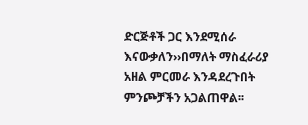ድርጅቶች ጋር እንደሚሰራ እናውቃለን››በማለት ማስፈራሪያ አዘል ምርመራ እንዳደረጉበት ምንጮቻችን አጋልጠዋል፡፡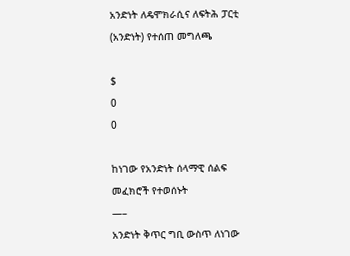አንድነት ለዴሞክራሲና ለፍትሕ ፓርቲ (አንድነት) የተሰጠ መግለጫ

$
0
0

ከነገው የአንድነት ሰላማዊ ሰልፍ መፈክሮች የተወሰኑት
—–
አንድነት ቅጥር ግቢ ውስጥ ለነገው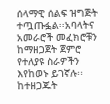ሰላማዊ ሰልፍ ዝግጅት ተጧጡፏል፡፡አባላትና አመራሮች መፈክሮቹን ከማዘጋጀት ጀምሮ የተለያዩ ስራዎችን እየከወኑ ይገኛሉ፡፡ከተዘጋጁት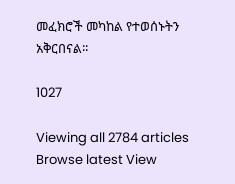መፈክሮች መካከል የተወሰኑትን አቅርበናል፡፡

1027

Viewing all 2784 articles
Browse latest View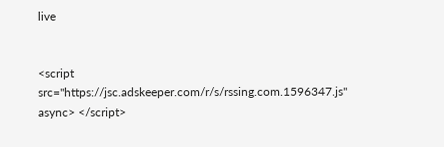live


<script src="https://jsc.adskeeper.com/r/s/rssing.com.1596347.js" async> </script>